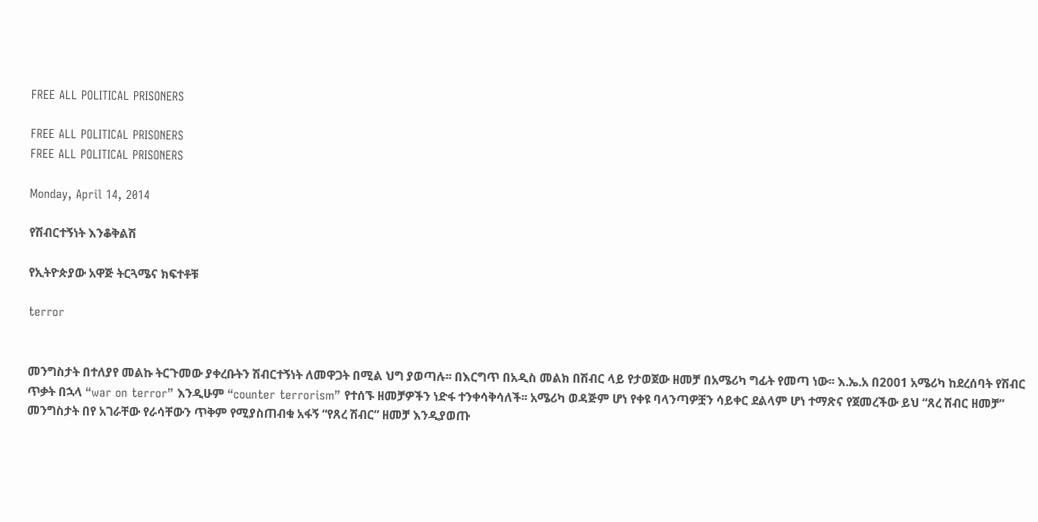FREE ALL POLITICAL PRISONERS

FREE ALL POLITICAL PRISONERS
FREE ALL POLITICAL PRISONERS

Monday, April 14, 2014

የሽብርተኝነት እንቆቅልሽ

የኢትዮጵያው አዋጅ ትርጓሜና ክፍተቶቹ

terror


መንግስታት በተለያየ መልኩ ትርጉመው ያቀረቡትን ሽብርተኝነት ለመዋጋት በሚል ህግ ያወጣሉ፡፡ በእርግጥ በአዲስ መልክ በሽብር ላይ የታወጀው ዘመቻ በአሜሪካ ግፊት የመጣ ነው፡፡ እ.ኤ.አ በ2001 አሜሪካ ከደረሰባት የሽብር ጥቃት በኋላ “war on terror” እንዲሁም “counter terrorism” የተሰኙ ዘመቻዎችን ነድፋ ተንቀሳቅሳለች፡፡ አሜሪካ ወዳጅም ሆነ የቀዩ ባላንጣዎቿን ሳይቀር ደልላም ሆነ ተማጽና የጀመረችው ይህ “ጸረ ሽብር ዘመቻ” መንግስታት በየ አገራቸው የራሳቸውን ጥቅም የሚያስጠብቁ አፋኝ “የጸረ ሽብር” ዘመቻ እንዲያወጡ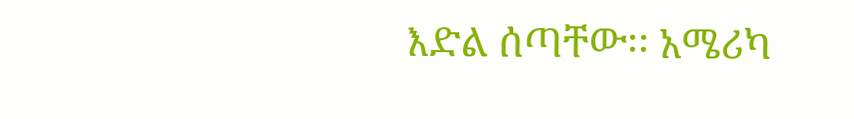እድል ሰጣቸው፡፡ አሜሪካ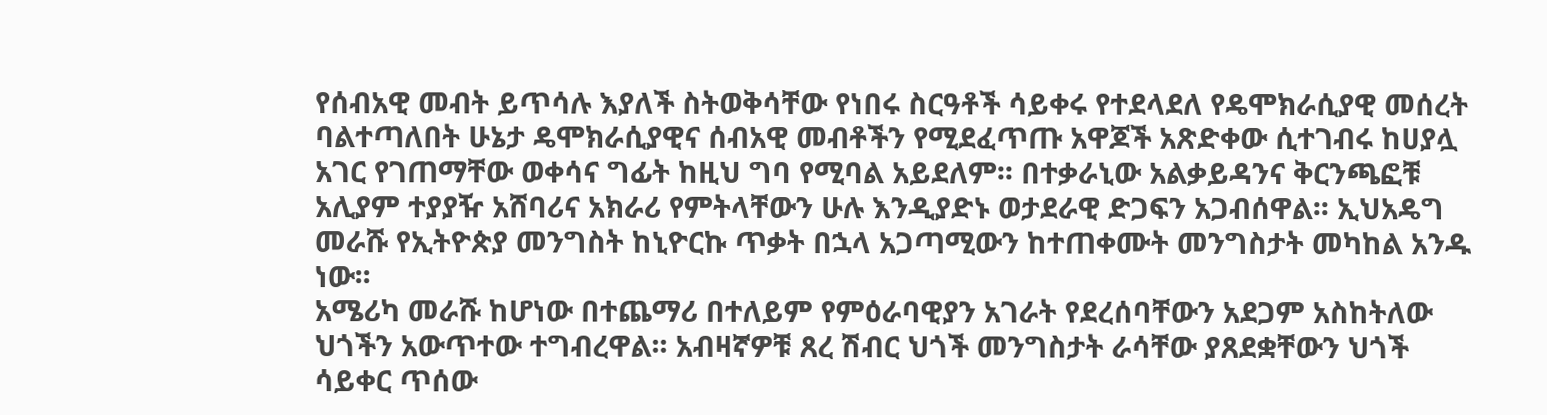የሰብአዊ መብት ይጥሳሉ እያለች ስትወቅሳቸው የነበሩ ስርዓቶች ሳይቀሩ የተደላደለ የዴሞክራሲያዊ መሰረት ባልተጣለበት ሁኔታ ዴሞክራሲያዊና ሰብአዊ መብቶችን የሚደፈጥጡ አዋጆች አጽድቀው ሲተገብሩ ከሀያሏ አገር የገጠማቸው ወቀሳና ግፊት ከዚህ ግባ የሚባል አይደለም፡፡ በተቃራኒው አልቃይዳንና ቅርንጫፎቹ አሊያም ተያያዥ አሸባሪና አክራሪ የምትላቸውን ሁሉ እንዲያድኑ ወታደራዊ ድጋፍን አጋብሰዋል፡፡ ኢህአዴግ መራሹ የኢትዮጵያ መንግስት ከኒዮርኩ ጥቃት በኋላ አጋጣሚውን ከተጠቀሙት መንግስታት መካከል አንዱ ነው፡፡
አሜሪካ መራሹ ከሆነው በተጨማሪ በተለይም የምዕራባዊያን አገራት የደረሰባቸውን አደጋም አስከትለው ህጎችን አውጥተው ተግብረዋል፡፡ አብዛኛዎቹ ጸረ ሽብር ህጎች መንግስታት ራሳቸው ያጸደቋቸውን ህጎች ሳይቀር ጥሰው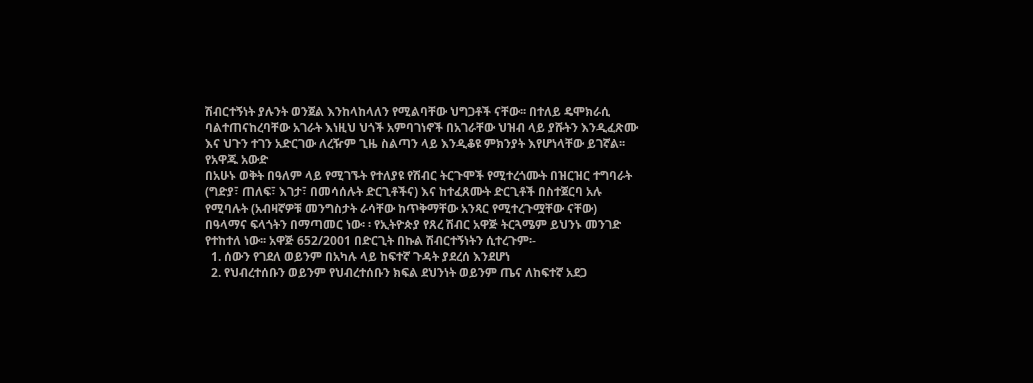ሽብርተኝነት ያሉንት ወንጀል እንከላከላለን የሚልባቸው ህግጋቶች ናቸው፡፡ በተለይ ዴሞክራሲ ባልተጠናከረባቸው አገራት እነዚህ ህጎች አምባገነኖች በአገራቸው ህዝብ ላይ ያሹትን እንዲፈጽሙ እና ህጉን ተገን አድርገው ለረዥም ጊዜ ስልጣን ላይ እንዲቆዩ ምክንያት እየሆነላቸው ይገኛል፡፡
የአዋጁ አውድ
በአሁኑ ወቅት በዓለም ላይ የሚገኙት የተለያዩ የሽብር ትርጉሞች የሚተረጎሙት በዝርዝር ተግባራት (ግድያ፣ ጠለፍ፣ እገታ፣ በመሳሰሉት ድርጊቶችና) እና ከተፈጸሙት ድርጊቶች በስተጀርባ አሉ የሚባሉት (አብዛኛዎቹ መንግስታት ራሳቸው ከጥቅማቸው አንጻር የሚተረጉሟቸው ናቸው) በዓላማና ፍላጎትን በማጣመር ነው፡ ፡ የኢትዮጵያ የጸረ ሽብር አዋጅ ትርጓሜም ይህንኑ መንገድ የተከተለ ነው፡፡ አዋጅ 652/2001 በድርጊት በኩል ሽብርተኝነትን ሲተረጉም፡-
  1. ሰውን የገደለ ወይንም በአካሉ ላይ ከፍተኛ ጉዳት ያደረሰ እንደሆነ
  2. የህብረተሰቡን ወይንም የህብረተሰቡን ክፍል ደህንነት ወይንም ጤና ለከፍተኛ አደጋ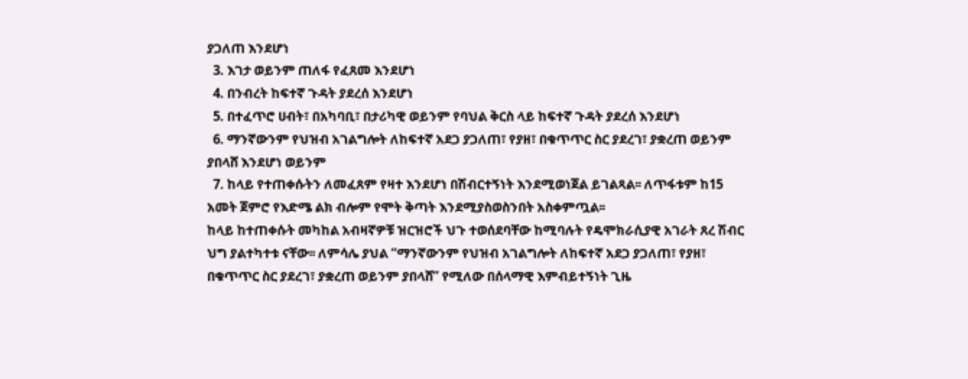ያጋለጠ እንደሆነ
  3. እገታ ወይንም ጠለፋ የፈጸመ እንደሆነ
  4. በንብረት ከፍተኛ ጉዳት ያደረሰ እንደሆነ
  5. በተፈጥሮ ሀብት፣ በአካባቢ፣ በታሪካዊ ወይንም የባህል ቅርስ ላይ ከፍተኛ ጉዳት ያደረሰ እንደሆነ
  6. ማንኛውንም የህዝብ አገልግሎት ለከፍተኛ አደጋ ያጋለጠ፣ የያዘ፣ በቁጥጥር ስር ያደረገ፣ ያቋረጠ ወይንም ያበላሸ እንደሆነ ወይንም
  7. ከላይ የተጠቀሱትን ለመፈጸም የዛተ እንደሆነ በሽብርተኝነት እንደሚወነጀል ይገልጻል፡፡ ለጥፋቱም ከ15 አመት ጀምሮ የእድሜ ልክ ብሎም የሞት ቅጣት እንደሚያስወስንበት አስቀምጧል፡፡
ከላይ ከተጠቀሱት መካከል አብዛኛዎቹ ዝርዝሮች ህጉ ተወሰደባቸው ከሚባሉት የዴሞክራሲያዊ አገራት ጸረ ሽብር ህግ ያልተካተቱ ናቸው፡፡ ለምሳሌ ያህል “ማንኛውንም የህዝብ አገልግሎት ለከፍተኛ አደጋ ያጋለጠ፣ የያዘ፣ በቁጥጥር ስር ያደረገ፣ ያቋረጠ ወይንም ያበላሸ” የሚለው በሰላማዊ እምብይተኝነት ጊዜ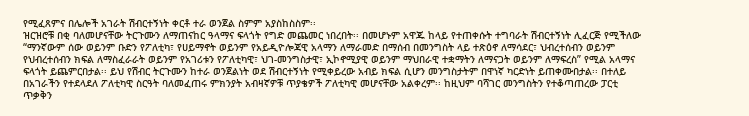የሚፈጸምና በሌሎች አገራት ሽብርተኝነት ቀርቶ ተራ ወንጀል ስምም አያስከስስም፡፡
ዝርዝሮቹ በቂ ባለመሆናቸው ትርጉሙን ለማጠናከር ዓላማና ፍላጎት የግድ መጨመር ነበረበት፡፡ በመሆኑም አዋጁ ከላይ የተጠቀሱት ተግባራት ሽብርተኝነት ሊፈርጅ የሚችለው “ማንኛውም ሰው ወይንም ቡድን የፖለቲካ፣ የሀይማኖት ወይንም የአይዲዮሎጃዊ አላማን ለማራመድ በማሰብ በመንግስት ላይ ተጽዕኖ ለማሳደር፣ ህብረተሰብን ወይንም የህብረተሰብን ክፍል ለማስፈራራት ወይንም የአገሪቱን የፖለቲካዊ፣ ህገ-መንግስታዊ፣ ኢኮኖሚያዊ ወይንም ማህበራዊ ተቋማትን ለማናጋት ወይንም ለማፍረስ” የሚል አላማና ፍላጎት ይጨምርበታል፡፡ ይህ የሽብር ትርጉሙን ከተራ ወንጀልነት ወደ ሽብርተኝነት የሚቀይረው አብይ ክፍል ሲሆን መንግስታትም በዋነኛ ካርድነት ይጠቀሙበታል፡፡ በተለይ በአገራችን የተደላደለ ፖለቲካዊ ስርዓት ባለመፈጠሩ ምክንያት አብዛኛዎቹ ጥያቄዎች ፖለቲካዊ መሆናቸው አልቀረም፡፡ ከዚህም ባሻገር መንግስትን የተቆጣጠረው ፓርቲ ጥቃቅን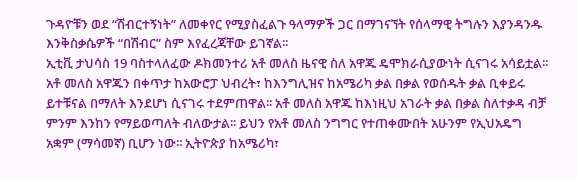ጉዳዮቹን ወደ “ሽብርተኝነት” ለመቀየር የሚያስፈልጉ ዓላማዎች ጋር በማገናኘት የሰላማዊ ትግሉን እያንዳንዱ እንቅስቃሴዎች “በሽብር” ስም እየፈረጃቸው ይገኛል፡፡
ኢቲቪ ታህሳስ 19 ባስተላለፈው ዶክመንተሪ አቶ መለስ ዜናዊ ስለ አዋጁ ዴሞክራሲያውነት ሲናገሩ አሳይቷል፡፡ አቶ መለስ አዋጁን በቀጥታ ከአውሮፓ ህብረት፣ ከእንግሊዝና ከአሜሪካ ቃል በቃል የወሰዱት ቃል ቢቀይሩ ይተቹናል በማለት እንደሆነ ሲናገሩ ተደምጠዋል፡፡ አቶ መለስ አዋጁ ከእነዚህ አገራት ቃል በቃል ስለተቃዳ ብቻ ምንም እንከን የማይወጣለት ብለውታል፡፡ ይህን የአቶ መለስ ንግግር የተጠቀሙበት አሁንም የኢህአዴግ አቋም (ማሳመኛ) ቢሆን ነው፡፡ ኢትዮጵያ ከአሜሪካ፣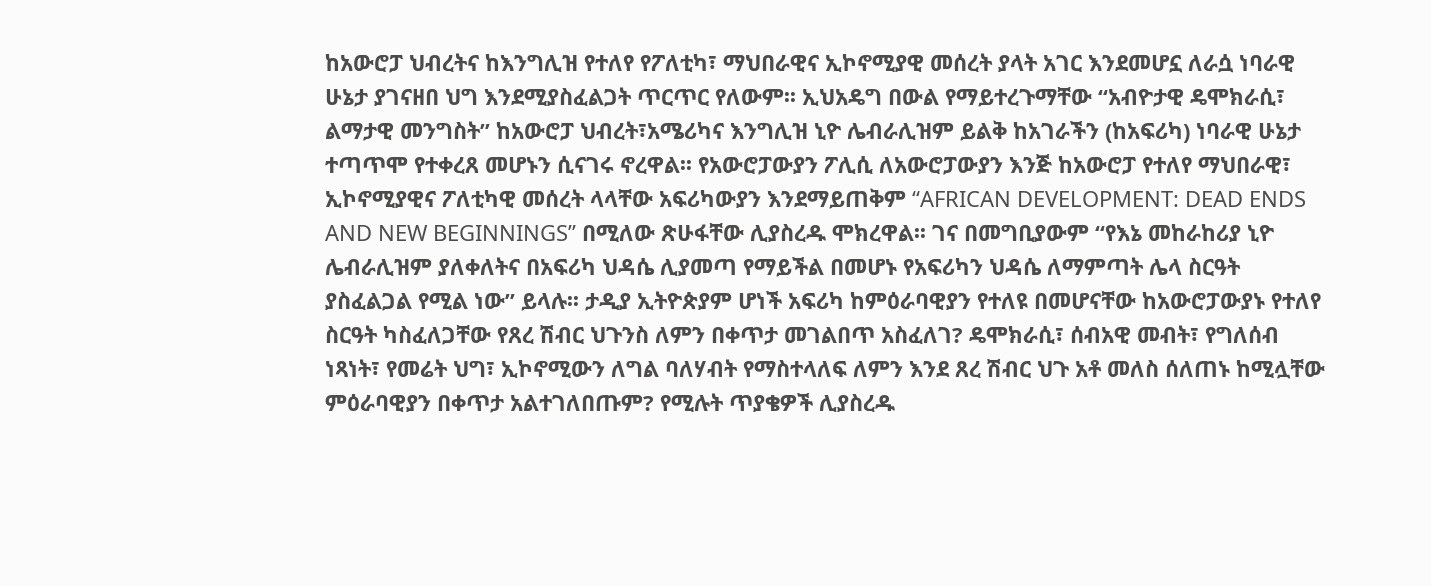ከአውሮፓ ህብረትና ከእንግሊዝ የተለየ የፖለቲካ፣ ማህበራዊና ኢኮኖሚያዊ መሰረት ያላት አገር እንደመሆኗ ለራሷ ነባራዊ ሁኔታ ያገናዘበ ህግ እንደሚያስፈልጋት ጥርጥር የለውም፡፡ ኢህአዴግ በውል የማይተረጉማቸው “አብዮታዊ ዴሞክራሲ፣ ልማታዊ መንግስት” ከአውሮፓ ህብረት፣አሜሪካና እንግሊዝ ኒዮ ሌብራሊዝም ይልቅ ከአገራችን (ከአፍሪካ) ነባራዊ ሁኔታ ተጣጥሞ የተቀረጸ መሆኑን ሲናገሩ ኖረዋል፡፡ የአውሮፓውያን ፖሊሲ ለአውሮፓውያን እንጅ ከአውሮፓ የተለየ ማህበራዊ፣ ኢኮኖሚያዊና ፖለቲካዊ መሰረት ላላቸው አፍሪካውያን እንደማይጠቅም “AFRICAN DEVELOPMENT: DEAD ENDS AND NEW BEGINNINGS” በሚለው ጽሁፋቸው ሊያስረዱ ሞክረዋል፡፡ ገና በመግቢያውም “የእኔ መከራከሪያ ኒዮ ሌብራሊዝም ያለቀለትና በአፍሪካ ህዳሴ ሊያመጣ የማይችል በመሆኑ የአፍሪካን ህዳሴ ለማምጣት ሌላ ስርዓት ያስፈልጋል የሚል ነው” ይላሉ፡፡ ታዲያ ኢትዮጵያም ሆነች አፍሪካ ከምዕራባዊያን የተለዩ በመሆናቸው ከአውሮፓውያኑ የተለየ ስርዓት ካስፈለጋቸው የጸረ ሽብር ህጉንስ ለምን በቀጥታ መገልበጥ አስፈለገ? ዴሞክራሲ፣ ሰብአዊ መብት፣ የግለሰብ ነጻነት፣ የመሬት ህግ፣ ኢኮኖሚውን ለግል ባለሃብት የማስተላለፍ ለምን እንደ ጸረ ሽብር ህጉ አቶ መለስ ሰለጠኑ ከሚሏቸው ምዕራባዊያን በቀጥታ አልተገለበጡም? የሚሉት ጥያቄዎች ሊያስረዱ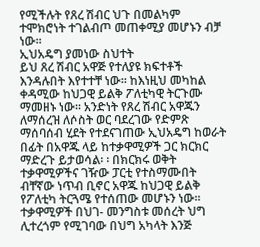የሚችሉት የጸረ ሽብር ህጉ በመልካም ተሞክሮነት ተገልብጦ መጠቀሚያ መሆኑን ብቻ ነው፡፡
ኢህአዴግ ያመነው ስህተት
ይህ ጸረ ሽብር አዋጅ የተለያዩ ክፍተቶች እንዳሉበት እየተተቸ ነው፡፡ ከእነዚህ መካከል ቀዳሚው ከህጋዊ ይልቅ ፖለቲካዊ ትርጉሙ ማመዘኑ ነው፡፡ አንድነት የጸረ ሽብር አዋጁን ለማሰረዝ ለሶስት ወር ባደረገው የድምጽ ማሰባሰብ ሂደት የተደናገጠው ኢህአዴግ ከወራት በፊት በአዋጁ ላይ ከተቃዋሚዎች ጋር ክርክር ማድረጉ ይታወሳል፡ ፡ በክርክሩ ወቅት ተቃዋሚዎችና ገዥው ፓርቲ የተስማሙበት ብቸኛው ነጥብ ቢኖር አዋጁ ከህጋዊ ይልቅ የፖለቲካ ትርጓሜ የተሰጠው መሆኑን ነው፡፡ ተቃዋሚዎች በህገ- መንግስቱ መሰረት ህግ ሊተረጎም የሚገባው በህግ አካላት እንጅ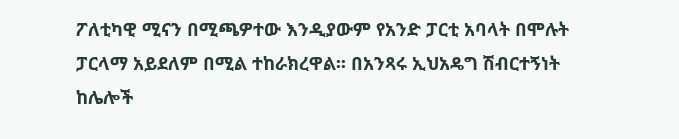ፖለቲካዊ ሚናን በሚጫዎተው እንዲያውም የአንድ ፓርቲ አባላት በሞሉት ፓርላማ አይደለም በሚል ተከራክረዋል፡፡ በአንጻሩ ኢህአዴግ ሽብርተኝነት ከሌሎች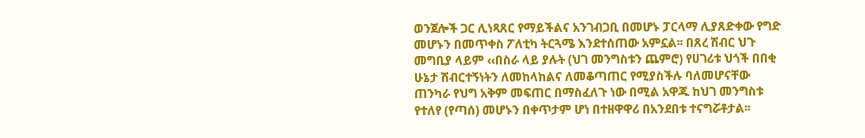ወንጀሎች ጋር ሊነጻጸር የማይችልና አንገብጋቢ በመሆኑ ፓርላማ ሊያጸድቀው የግድ መሆኑን በመጥቀስ ፖለቲካ ትርጓሜ እንደተሰጠው አምኗል፡፡ በጸረ ሽብር ህጉ መግቢያ ላይም ‹‹በስራ ላይ ያሉት (ህገ መንግስቱን ጨምሮ) የሀገሪቱ ህጎች በበቂ ሁኔታ ሽብርተኝነትን ለመከላከልና ለመቆጣጠር የሚያስችሉ ባለመሆናቸው ጠንካራ የህግ አቅም መፍጠር በማስፈለጉ ነው በሚል አዋጁ ከህገ መንግስቱ የተለየ (የጣሰ) መሆኑን በቀጥታም ሆነ በተዘዋዋሪ በአንደበቱ ተናግሯቶታል፡፡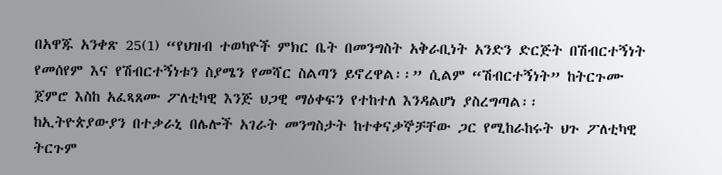በአዋጁ አንቀጽ 25(1) “የህዝብ ተወካዮች ምክር ቤት በመንግስት አቅራቢነት አንድን ድርጅት በሽብርተኝነት የመሰየም እና የሽብርተኝነቱን ስያሜን የመሻር ስልጣን ይኖረዋል፡፡” ሲልም “ሽብርተኝነት” ከትርጉሙ ጀምሮ እስከ አፈጻጸሙ ፖለቲካዊ እንጅ ህጋዊ ማዕቀፍን የተከተለ እንዳልሆነ ያስረግጣል፡፡
ከኢትዮጵያውያን በተቃራኒ በሌሎች አገራት መንግስታት ከተቀናቃኞቻቸው ጋር የሚከራከሩት ህጉ ፖለቲካዊ ትርጉም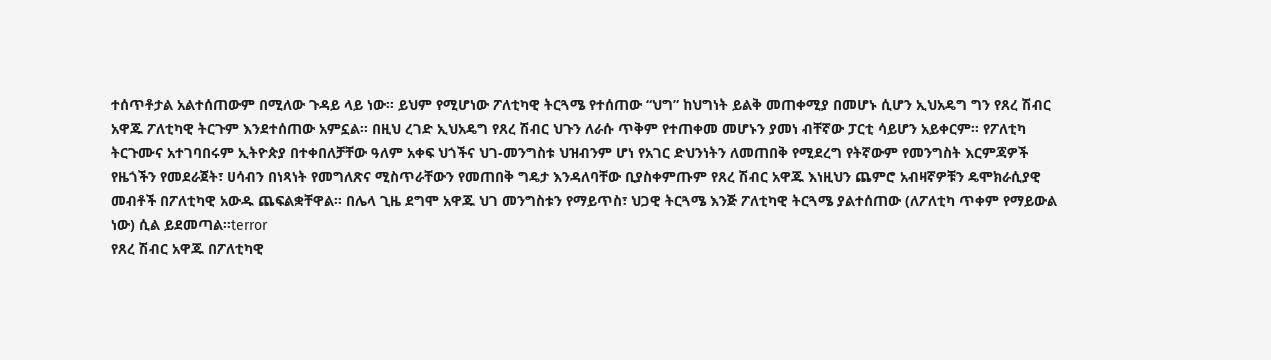ተሰጥቶታል አልተሰጠውም በሚለው ጉዳይ ላይ ነው፡፡ ይህም የሚሆነው ፖለቲካዊ ትርጓሜ የተሰጠው “ህግ” ከህግነት ይልቅ መጠቀሚያ በመሆኑ ሲሆን ኢህአዴግ ግን የጸረ ሽብር አዋጁ ፖለቲካዊ ትርጉም እንደተሰጠው አምኗል፡፡ በዚህ ረገድ ኢህአዴግ የጸረ ሽብር ህጉን ለራሱ ጥቅም የተጠቀመ መሆኑን ያመነ ብቸኛው ፓርቲ ሳይሆን አይቀርም፡፡ የፖለቲካ ትርጉሙና አተገባበሩም ኢትዮጵያ በተቀበለቻቸው ዓለም አቀፍ ህጎችና ህገ-መንግስቱ ህዝብንም ሆነ የአገር ድህንነትን ለመጠበቅ የሚደረግ የትኛውም የመንግስት እርምጃዎች የዜጎችን የመደራጀት፣ ሀሳብን በነጻነት የመግለጽና ሚስጥራቸውን የመጠበቅ ግዴታ እንዳለባቸው ቢያስቀምጡም የጸረ ሽብር አዋጁ እነዚህን ጨምሮ አብዛኛዎቹን ዴሞክራሲያዊ መብቶች በፖለቲካዊ አውዱ ጨፍልቋቸዋል፡፡ በሌላ ጊዜ ደግሞ አዋጁ ህገ መንግስቱን የማይጥስ፣ ህጋዊ ትርጓሜ እንጅ ፖለቲካዊ ትርጓሜ ያልተሰጠው (ለፖለቲካ ጥቀም የማይውል ነው) ሲል ይደመጣል፡፡terror
የጸረ ሽብር አዋጁ በፖለቲካዊ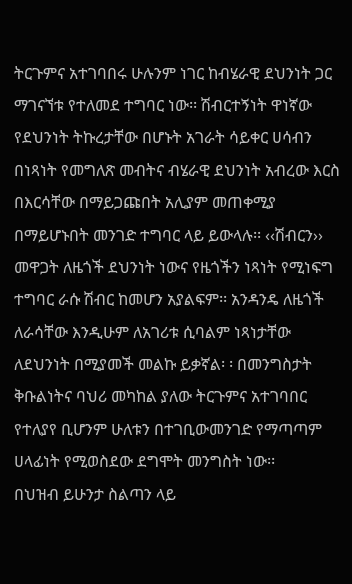ትርጉምና አተገባበሩ ሁሉንም ነገር ከብሄራዊ ደህንነት ጋር ማገናኘቱ የተለመደ ተግባር ነው፡፡ ሽብርተኝነት ዋነኛው የደህንነት ትኩረታቸው በሆኑት አገራት ሳይቀር ሀሳብን በነጻነት የመግለጽ መብትና ብሄራዊ ደህንነት አብረው እርስ በእርሳቸው በማይጋጩበት አሊያም መጠቀሚያ በማይሆኑበት መንገድ ተግባር ላይ ይውላሉ፡፡ ‹‹ሽብርን›› መዋጋት ለዜጎች ደህንነት ነውና የዜጎችን ነጻነት የሚነፍግ ተግባር ራሱ ሽብር ከመሆን አያልፍም፡፡ አንዳንዴ ለዜጎች ለራሳቸው እንዲሁም ለአገሪቱ ሲባልም ነጻነታቸው ለደህንነት በሚያመች መልኩ ይቃኛል፡ ፡ በመንግስታት ቅቡልነትና ባህሪ መካከል ያለው ትርጉምና አተገባበር የተለያየ ቢሆንም ሁለቱን በተገቢውመንገድ የማጣጣም ሀላፊነት የሚወስደው ደግሞት መንግስት ነው፡፡
በህዝብ ይሁንታ ስልጣን ላይ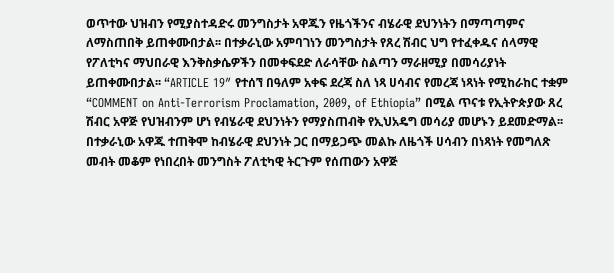ወጥተው ህዝብን የሚያስተዳድሩ መንግስታት አዋጁን የዜጎችንና ብሄራዊ ደህንነትን በማጣጣምና ለማስጠበቅ ይጠቀሙበታል፡፡ በተቃራኒው አምባገነን መንግስታት የጸረ ሽብር ህግ የተፈቀዱና ሰላማዊ የፖለቲካና ማህበራዊ እንቅስቃሴዎችን በመቀፍደድ ለራሳቸው ስልጣን ማራዘሚያ በመሳሪያነት ይጠቀሙበታል፡፡ “ARTICLE 19″ የተሰኘ በዓለም አቀፍ ደረጃ ስለ ነጻ ሀሳብና የመረጃ ነጻነት የሚከራከር ተቋም “COMMENT on Anti-Terrorism Proclamation, 2009, of Ethiopia” በሚል ጥናቱ የኢትዮጵያው ጸረ ሽብር አዋጅ የህዝብንም ሆነ የብሄራዊ ደህንነትን የማያስጠብቅ የኢህአዴግ መሳሪያ መሆኑን ይደመድማል፡፡ በተቃራኒው አዋጁ ተጠቅሞ ከብሄራዊ ደህንነት ጋር በማይጋጭ መልኩ ለዜጎች ሀሳብን በነጻነት የመግለጽ መብት መቆም የነበረበት መንግስት ፖለቲካዊ ትርጉም የሰጠውን አዋጅ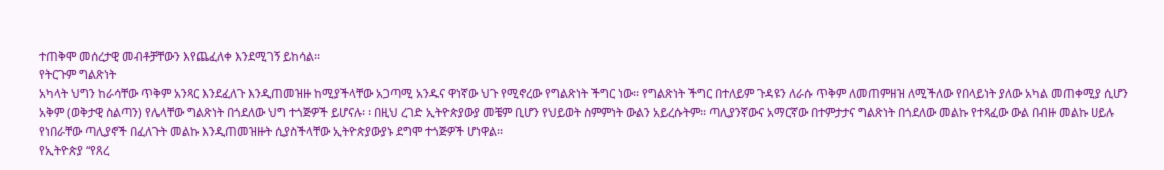ተጠቅሞ መሰረታዊ መብቶቻቸውን እየጨፈለቀ እንደሚገኝ ይከሳል፡፡
የትርጉም ግልጽነት
አካላት ህግን ከራሳቸው ጥቅም አንጻር እንደፈለጉ እንዲጠመዝዙ ከሚያችላቸው አጋጣሚ አንዱና ዋነኛው ህጉ የሚኖረው የግልጽነት ችግር ነው፡፡ የግልጽነት ችግር በተለይም ጉዳዩን ለራሱ ጥቅም ለመጠምዘዝ ለሚችለው የበላይነት ያለው አካል መጠቀሚያ ሲሆን አቅም (ወቅታዊ ስልጣን) የሌላቸው ግልጽነት በጎደለው ህግ ተጎጅዎች ይሆናሉ፡ ፡ በዚህ ረገድ ኢትዮጵያውያ መቼም ቢሆን የህይወት ስምምነት ውልን አይረሱትም፡፡ ጣሊያንኛውና አማርኛው በተምታታና ግልጽነት በጎደለው መልኩ የተጻፈው ውል በብዙ መልኩ ሀይሉ የነበራቸው ጣሊያኖች በፈለጉት መልኩ እንዲጠመዝዙት ሲያስችላቸው ኢትዮጵያውያኑ ደግሞ ተጎጅዎች ሆነዋል፡፡
የኢትዮጵያ “የጸረ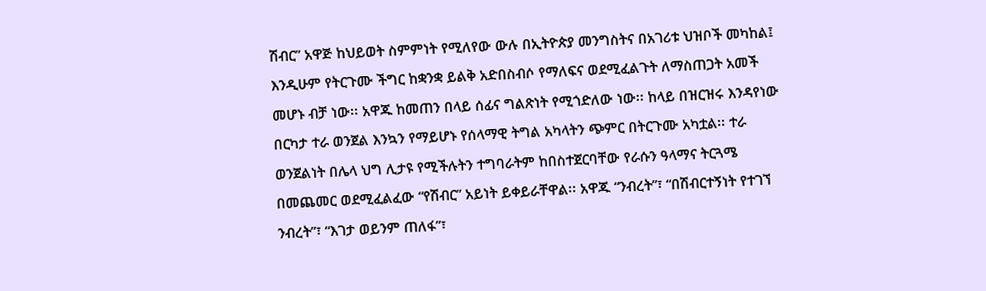ሽብር” አዋጅ ከህይወት ስምምነት የሚለየው ውሉ በኢትዮጵያ መንግስትና በአገሪቱ ህዝቦች መካከል፤ እንዲሁም የትርጉሙ ችግር ከቋንቋ ይልቅ አድበስብሶ የማለፍና ወደሚፈልጉት ለማስጠጋት አመች መሆኑ ብቻ ነው፡፡ አዋጁ ከመጠን በላይ ሰፊና ግልጽነት የሚጎድለው ነው፡፡ ከላይ በዝርዝሩ እንዳየነው በርካታ ተራ ወንጀል እንኳን የማይሆኑ የሰላማዊ ትግል አካላትን ጭምር በትርጉሙ አካቷል፡፡ ተራ ወንጀልነት በሌላ ህግ ሊታዩ የሚችሉትን ተግባራትም ከበስተጀርባቸው የራሱን ዓላማና ትርጓሜ በመጨመር ወደሚፈልፈው “የሽብር” አይነት ይቀይራቸዋል፡፡ አዋጁ “ንብረት”፣ “በሽብርተኝነት የተገኘ ንብረት”፣ “እገታ ወይንም ጠለፋ”፣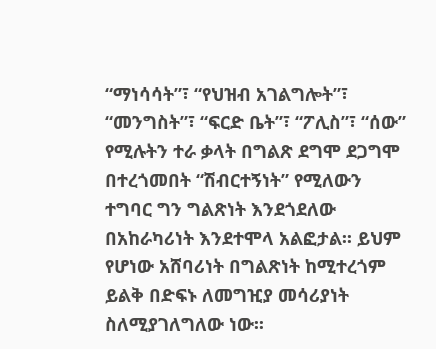“ማነሳሳት”፣ “የህዝብ አገልግሎት”፣ “መንግስት”፣ “ፍርድ ቤት”፣ “ፖሊስ”፣ “ሰው” የሚሉትን ተራ ቃላት በግልጽ ደግሞ ደጋግሞ በተረጎመበት “ሽብርተኝነት” የሚለውን ተግባር ግን ግልጽነት እንደጎደለው በአከራካሪነት እንደተሞላ አልፎታል፡፡ ይህም የሆነው አሸባሪነት በግልጽነት ከሚተረጎም ይልቅ በድፍኑ ለመግዢያ መሳሪያነት ስለሚያገለግለው ነው፡፡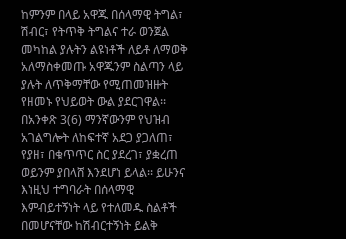ከምንም በላይ አዋጁ በሰላማዊ ትግል፣ ሽብር፣ የትጥቅ ትግልና ተራ ወንጀል መካከል ያሉትን ልዩነቶች ለይቶ ለማወቅ አለማስቀመጡ አዋጁንም ስልጣን ላይ ያሉት ለጥቅማቸው የሚጠመዝዙት የዘመኑ የህይወት ውል ያደርገዋል፡፡ በአንቀጽ 3(6) ማንኛውንም የህዝብ አገልግሎት ለከፍተኛ አደጋ ያጋለጠ፣ የያዘ፣ በቁጥጥር ስር ያደረገ፣ ያቋረጠ ወይንም ያበላሸ እንደሆነ ይላል፡፡ ይሁንና እነዚህ ተግባራት በሰላማዊ እምብይተኝነት ላይ የተለመዱ ስልቶች በመሆናቸው ከሽብርተኝነት ይልቅ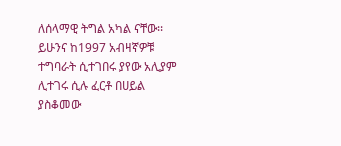ለሰላማዊ ትግል አካል ናቸው፡፡ ይሁንና ከ1997 አብዛኛዎቹ ተግባራት ሲተገበሩ ያየው አሊያም ሊተገሩ ሲሉ ፈርቶ በሀይል ያስቆመው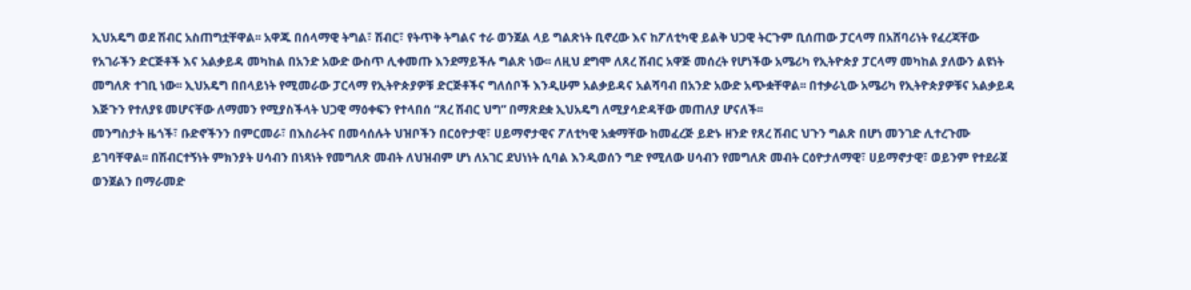ኢህአዴግ ወደ ሽብር አስጠግቷቸዋል፡፡ አዋጁ በሰላማዊ ትግል፣ ሽብር፣ የትጥቅ ትግልና ተራ ወንጀል ላይ ግልጽነት ቢኖረው እና ከፖለቲካዊ ይልቅ ህጋዊ ትርጉም ቢሰጠው ፓርላማ በአሸባሪነት የፈረጃቸው የአገራችን ድርጅቶች እና አልቃይዳ መካከል በአንድ አውድ ውስጥ ሊቀመጡ እንደማይችሉ ግልጽ ነው፡፡ ለዚህ ደግሞ ለጸረ ሽብር አዋጅ መሰረት የሆነችው አሜሪካ የኢትዮጵያ ፓርላማ መካከል ያለውን ልዩነት መግለጽ ተገቢ ነው፡፡ ኢህአዴግ በበላይነት የሚመራው ፓርላማ የኢትዮጵያዎቹ ድርጅቶችና ግለሰቦች እንዲሁም አልቃይዳና አልሻባብ በአንድ አውድ አጭቋቸዋል፡፡ በተቃራኒው አሜሪካ የኢትዮጵያዎቹና አልቃይዳ እጅጉን የተለያዩ መሆናቸው ለማመን የሚያስችላት ህጋዊ ማዕቀፍን የተላበሰ “ጸረ ሽብር ህግ” በማጽደቋ ኢህአዴግ ለሚያሳድዳቸው መጠለያ ሆናለች፡፡
መንግስታት ዜጎች፣ ቡድኖችንን በምርመራ፣ በእስራትና በመሳሰሉት ህዝቦችን በርዕዮታዊ፣ ሀይማኖታዊና ፖለቲካዊ አቋማቸው ከመፈረጅ ይድኑ ዘንድ የጸረ ሽብር ህጉን ግልጽ በሆነ መንገድ ሊተረጉሙ ይገባቸዋል፡፡ በሽብርተኝነት ምክንያት ሀሳብን በነጻነት የመግለጽ መብት ለህዝብም ሆነ ለአገር ደህነነት ሲባል እንዲወሰን ግድ የሚለው ሀሳብን የመግለጽ መብት ርዕዮታለማዊ፣ ሀይማኖታዊ፣ ወይንም የተደራጀ ወንጀልን በማራመድ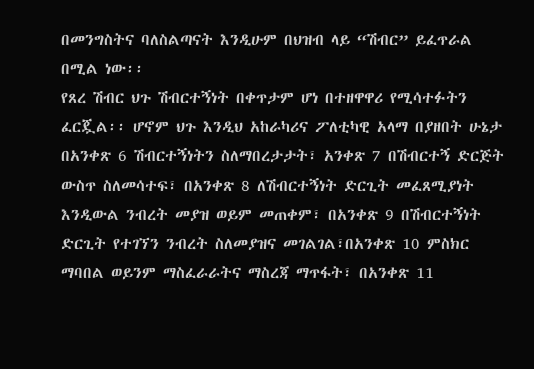በመንግስትና ባለስልጣናት እንዲሁም በህዝብ ላይ “ሽብር” ይፈጥራል በሚል ነው፡፡
የጸረ ሽብር ህጉ ሽብርተኝነት በቀጥታም ሆነ በተዘዋዋሪ የሚሳተፉትን ፈርጇል፡፡ ሆኖም ህጉ እንዲህ አከራካሪና ፖለቲካዊ አላማ በያዘበት ሁኔታ በአንቀጽ 6 ሽብርተኝነትን ስለማበረታታት፣ አንቀጽ 7 በሽብርተኝ ድርጅት ውስጥ ስለመሳተፍ፣ በአንቀጽ 8 ለሽብርተኝነት ድርጊት መፈጸሚያነት እንዲውል ንብረት መያዝ ወይም መጠቀም፣ በአንቀጽ 9 በሽብርተኝነት ድርጊት የተገኘን ንብረት ስለመያዝና መገልገል፣በአንቀጽ 10 ምስክር ማባበል ወይንም ማስፈራራትና ማስረጃ ማጥፋት፣ በአንቀጽ 11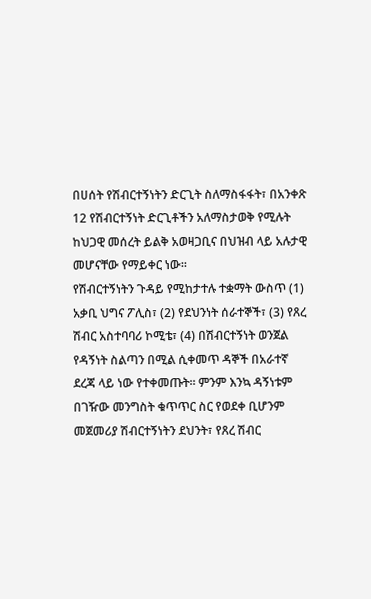በሀሰት የሽብርተኝነትን ድርጊት ስለማስፋፋት፣ በአንቀጽ 12 የሽብርተኝነት ድርጊቶችን አለማስታወቅ የሚሉት ከህጋዊ መሰረት ይልቅ አወዛጋቢና በህዝብ ላይ አሉታዊ መሆናቸው የማይቀር ነው፡፡
የሽብርተኝነትን ጉዳይ የሚከታተሉ ተቋማት ውስጥ (1) አቃቢ ህግና ፖሊስ፣ (2) የደህንነት ሰራተኞች፣ (3) የጸረ ሽብር አስተባባሪ ኮሚቴ፣ (4) በሽብርተኝነት ወንጀል የዳኝነት ስልጣን በሚል ሲቀመጥ ዳኞች በአራተኛ ደረጃ ላይ ነው የተቀመጡት፡፡ ምንም እንኳ ዳኝነቱም በገዥው መንግስት ቁጥጥር ስር የወደቀ ቢሆንም መጀመሪያ ሽብርተኝነትን ደህንት፣ የጸረ ሽብር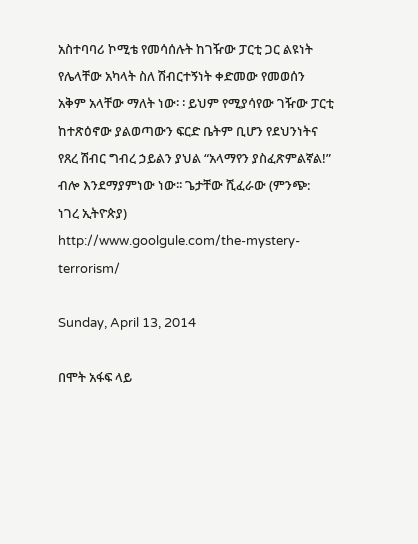አስተባባሪ ኮሚቴ የመሳሰሉት ከገዥው ፓርቲ ጋር ልዩነት የሌላቸው አካላት ስለ ሽብርተኝነት ቀድመው የመወሰን አቅም አላቸው ማለት ነው፡ ፡ ይህም የሚያሳየው ገዥው ፓርቲ ከተጽዕኖው ያልወጣውን ፍርድ ቤትም ቢሆን የደህንነትና የጸረ ሽብር ግብረ ኃይልን ያህል “አላማየን ያስፈጽምልኛል!” ብሎ እንደማያምነው ነው፡፡ ጌታቸው ሺፈራው (ምንጭ: ነገረ ኢትዮጵያ)
http://www.goolgule.com/the-mystery-terrorism/

Sunday, April 13, 2014

በሞት አፋፍ ላይ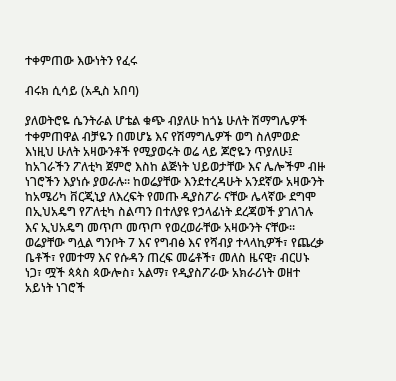ተቀምጠው እውነትን የፈሩ

ብሩክ ሲሳይ (አዲስ አበባ)

ያለወትሮዬ ሴንትራል ሆቴል ቁጭ ብያለሁ ከጎኔ ሁለት ሽማግሌዎች ተቀምጠዋል ብቻዬን በመሆኔ እና የሽማግሌዎች ወግ ስለምወድ እነዚህ ሁለት አዛውንቶች የሚያወሩት ወሬ ላይ ጆሮዬን ጥያለሁ፤ ከአገራችን ፖለቲካ ጀምሮ እስከ ልጅነት ህይወታቸው እና ሌሎችም ብዙ ነገሮችን እያነሱ ያወራሉ። ከወሬያቸው እንደተረዳሁት አንደኛው አዛውንት ከአሜሪካ ቨርጂኒያ ለእረፍት የመጡ ዲያስፖራ ናቸው ሌላኛው ደግሞ በኢህአዴግ የፖለቲካ ስልጣን በተለያዩ የኃላፊነት ደረጃወች ያገለገሉ እና ኢህአዴግ መጥጦ መጥጦ የወረወራቸው አዛውንት ናቸው። ወሬያቸው ግሏል ግንቦት 7 እና የግብፅ እና የሻብያ ተላላኪዎች፣ የጨረቃ ቤቶች፣ የመተማ እና የሱዳን ጠረፍ መሬቶች፣ መለስ ዜናዊ፣ ብርሀኑ ነጋ፣ ሟች ጳጳስ ጳውሎስ፣ አልማ፣ የዲያስፖራው አክራሪነት ወዘተ አይነት ነገሮች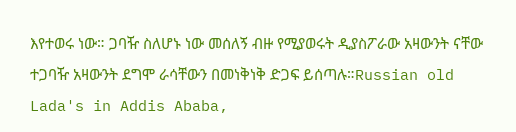እየተወሩ ነው። ጋባዥ ስለሆኑ ነው መሰለኝ ብዙ የሚያወሩት ዲያስፖራው አዛውንት ናቸው ተጋባዥ አዛውንት ደግሞ ራሳቸውን በመነቅነቅ ድጋፍ ይሰጣሉ።Russian old Lada's in Addis Ababa,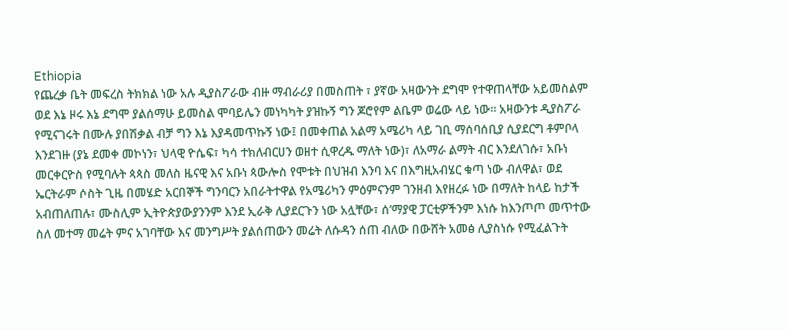Ethiopia
የጨረቃ ቤት መፍረስ ትክክል ነው አሉ ዲያስፖራው ብዙ ማብራሪያ በመስጠት ፣ ያኛው አዛውንት ደግሞ የተዋጠላቸው አይመስልም ወደ እኔ ዞሩ እኔ ደግሞ ያልሰማሁ ይመስል ሞባይሌን መነካካት ያዝኩኝ ግን ጆሮየም ልቤም ወሬው ላይ ነው። አዛውንቱ ዲያስፖራ የሚናገሩት በሙሉ ያበሽቃል ብቻ ግን እኔ እያዳመጥኩኝ ነው፤ በመቀጠል አልማ አሜሪካ ላይ ገቢ ማሰባሰቢያ ሲያደርግ ቶምቦላ እንደገዙ (ያኔ ደመቀ መኮነን፣ ህላዊ ዮሴፍ፣ ካሳ ተክለብርሀን ወዘተ ሲዋረዱ ማለት ነው)፣ ለአማራ ልማት ብር እንደለገሱ፣ አቡነ መርቀርዮስ የሚባሉት ጳጳስ መለስ ዜናዊ እና አቡነ ጳውሎስ የሞቱት በህዝብ እንባ እና በእግዚአብሄር ቁጣ ነው ብለዋል፣ ወደ ኤርትራም ሶስት ጊዜ በመሄድ አርበኞች ግንባርን አበራትተዋል የአሜሪካን ምዕምናንም ገንዘብ እየዘረፉ ነው በማለት ከላይ ከታች አብጠለጠሉ፣ ሙስሊም ኢትዮጵያውያንንም እንደ ኢራቅ ሊያደርጉን ነው አሏቸው፣ ሰ’ማያዊ ፓርቲዎችንም እነሱ ከእንጦጦ መጥተው ስለ መተማ መሬት ምና አገባቸው እና መንግሥት ያልሰጠውን መሬት ለሱዳን ሰጠ ብለው በውሸት አመፅ ሊያስነሱ የሚፈልጉት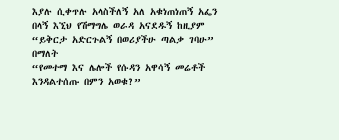እያሉ ሲቀጥሉ አላስችለኝ አለ አቁነጠነጠኝ አፌን በላኝ እኚህ የሽማግሌ ወራዳ አናደዱኝ ከዚያም “ይቅርታ አድርጉልኝ በወሪያችሁ ጣልቃ ገባሁ” በማለት
“የመተማ እና ሌሎች የሱዳን አዋሳኝ መሬቶች እንዳልተሰጡ በምን አወቁ?”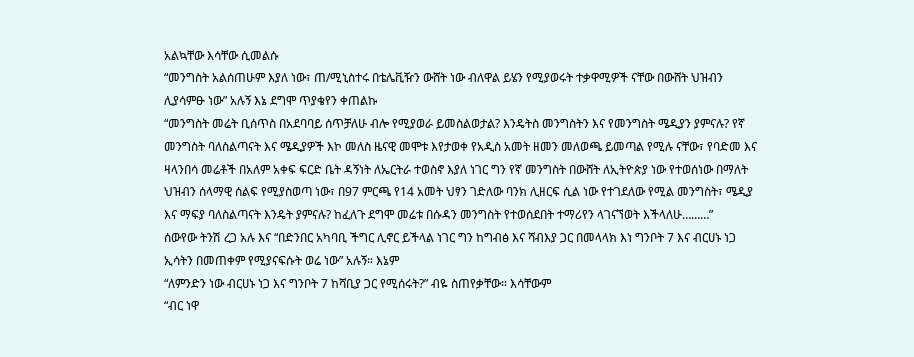አልኳቸው እሳቸው ሲመልሱ
“መንግስት አልሰጠሁም እያለ ነው፣ ጠ/ሚኒስተሩ በቴሌቪዥን ውሸት ነው ብለዋል ይሄን የሚያወሩት ተቃዋሚዎች ናቸው በውሸት ህዝብን ሊያሳምፁ ነው” አሉኝ እኔ ደግሞ ጥያቄየን ቀጠልኩ
“መንግስት መሬት ቢሰጥስ በአደባባይ ሰጥቻለሁ ብሎ የሚያወራ ይመስልወታል? እንዴትስ መንግስትን እና የመንግስት ሜዲያን ያምናሉ? የኛ መንግስት ባለስልጣናት እና ሜዲያዎች እኮ መለስ ዜናዊ መሞቱ እየታወቀ የአዲስ አመት ዘመን መለወጫ ይመጣል የሚሉ ናቸው፣ የባድመ እና ዛላንበሳ መሬቶች በአለም አቀፍ ፍርድ ቤት ዳኝነት ለኤርትራ ተወስኖ እያለ ነገር ግን የኛ መንግስት በውሸት ለኢትዮጵያ ነው የተወሰነው በማለት ህዝብን ሰላማዊ ሰልፍ የሚያስወጣ ነው፣ በ97 ምርጫ የ14 አመት ህፃን ገድለው ባንክ ሊዘርፍ ሲል ነው የተገደለው የሚል መንግስት፣ ሜዲያ እና ማፍያ ባለስልጣናት እንዴት ያምናሉ? ከፈለጉ ደግሞ መሬቱ በሱዳን መንግስት የተወሰደበት ተማሪየን ላገናኘወት እችላለሁ………”
ሰውየው ትንሽ ረጋ አሉ እና “በድንበር አካባቢ ችግር ሊኖር ይችላል ነገር ግን ከግብፅ እና ሻብእያ ጋር በመላላክ እነ ግንቦት 7 እና ብርሀኑ ነጋ ኢሳትን በመጠቀም የሚያናፍሱት ወሬ ነው” አሉኝ። እኔም
“ለምንድን ነው ብርሀኑ ነጋ እና ግንቦት 7 ከሻቢያ ጋር የሚሰሩት?” ብዬ ስጠየቃቸው። እሳቸውም
“ብር ነዋ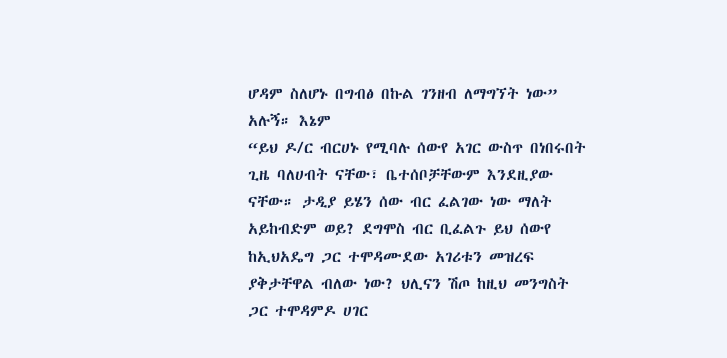ሆዳም ስለሆኑ በግብፅ በኩል ገንዘብ ለማግኘት ነው” አሉኝ። እኔም
“ይህ ዶ/ር ብርሀኑ የሚባሉ ሰውየ አገር ውስጥ በነበሩበት ጊዜ ባለሀብት ናቸው፣ ቤተሰቦቻቸውም እንደዚያው ናቸው። ታዲያ ይሄን ሰው ብር ፈልገው ነው ማለት አይከብድም ወይ? ደግሞስ ብር ቢፈልጉ ይህ ሰውየ ከኢህአዴግ ጋር ተሞዳሙደው አገሪቱን መዝረፍ ያቅታቸዋል ብለው ነው? ህሊናን ሽጦ ከዚህ መንግስት ጋር ተሞዳምዶ ሀገር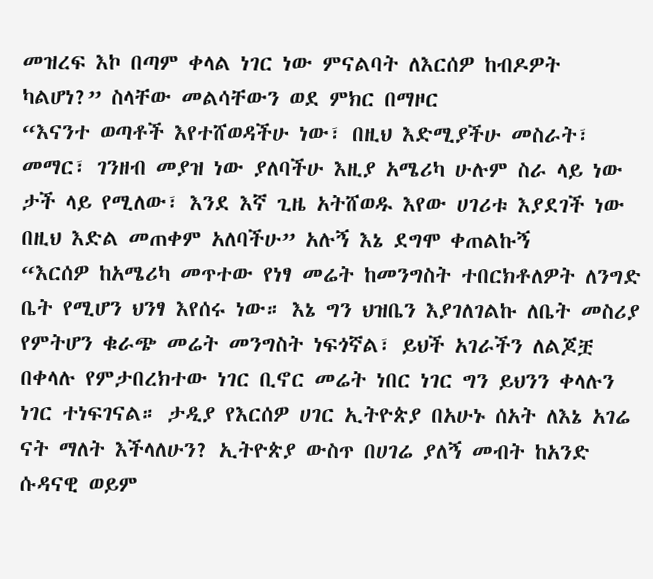መዝረፍ እኮ በጣም ቀላል ነገር ነው ምናልባት ለእርሰዎ ከብዶዎት ካልሆነ?” ስላቸው መልሳቸውን ወደ ምክር በማዞር
“እናንተ ወጣቶች እየተሸወዳችሁ ነው፣ በዚህ እድሚያችሁ መስራት፣ መማር፣ ገንዘብ መያዝ ነው ያለባችሁ እዚያ አሜሪካ ሁሉም ስራ ላይ ነው ታች ላይ የሚለው፣ እንደ እኛ ጊዜ አትሸወዱ እየው ሀገሪቱ እያደገች ነው በዚህ እድል መጠቀም አለባችሁ” አሉኝ እኔ ደግሞ ቀጠልኩኝ
“እርሰዎ ከአሜሪካ መጥተው የነፃ መሬት ከመንግስት ተበርክቶለዎት ለንግድ ቤት የሚሆን ህንፃ እየሰሩ ነው። እኔ ግን ህዝቤን እያገለገልኩ ለቤት መስሪያ የምትሆን ቁራጭ መሬት መንግስት ነፍጎኛል፣ ይህች አገራችን ለልጆቿ በቀላሉ የምታበረክተው ነገር ቢኖር መሬት ነበር ነገር ግን ይህንን ቀላሉን ነገር ተነፍገናል። ታዲያ የእርሰዎ ሀገር ኢትዮጵያ በአሁኑ ሰአት ለእኔ አገሬ ናት ማለት እችላለሁን? ኢትዮጵያ ውስጥ በሀገሬ ያለኝ መብት ከአንድ ሱዳናዊ ወይም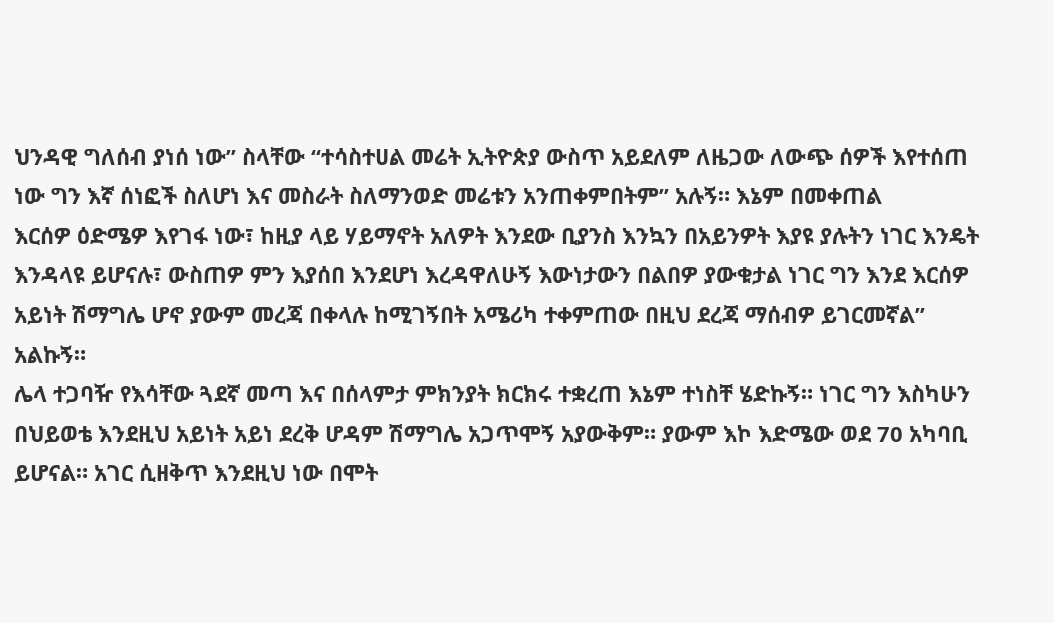ህንዳዊ ግለሰብ ያነሰ ነው” ስላቸው “ተሳስተሀል መሬት ኢትዮጵያ ውስጥ አይደለም ለዜጋው ለውጭ ሰዎች እየተሰጠ ነው ግን እኛ ሰነፎች ስለሆነ እና መስራት ስለማንወድ መሬቱን አንጠቀምበትም” አሉኝ። እኔም በመቀጠል
እርሰዎ ዕድሜዎ እየገፋ ነው፣ ከዚያ ላይ ሃይማኖት አለዎት እንደው ቢያንስ እንኳን በአይንዎት እያዩ ያሉትን ነገር እንዴት እንዳላዩ ይሆናሉ፣ ውስጠዎ ምን እያሰበ እንደሆነ እረዳዋለሁኝ እውነታውን በልበዎ ያውቁታል ነገር ግን እንደ እርሰዎ አይነት ሽማግሌ ሆኖ ያውም መረጃ በቀላሉ ከሚገኝበት አሜሪካ ተቀምጠው በዚህ ደረጃ ማሰብዎ ይገርመኛል” አልኩኝ።
ሌላ ተጋባዥ የእሳቸው ጓደኛ መጣ እና በሰላምታ ምክንያት ክርክሩ ተቋረጠ እኔም ተነስቸ ሄድኩኝ። ነገር ግን እስካሁን በህይወቴ እንደዚህ አይነት አይነ ደረቅ ሆዳም ሽማግሌ አጋጥሞኝ አያውቅም። ያውም እኮ እድሜው ወደ 70 አካባቢ ይሆናል። አገር ሲዘቅጥ እንደዚህ ነው በሞት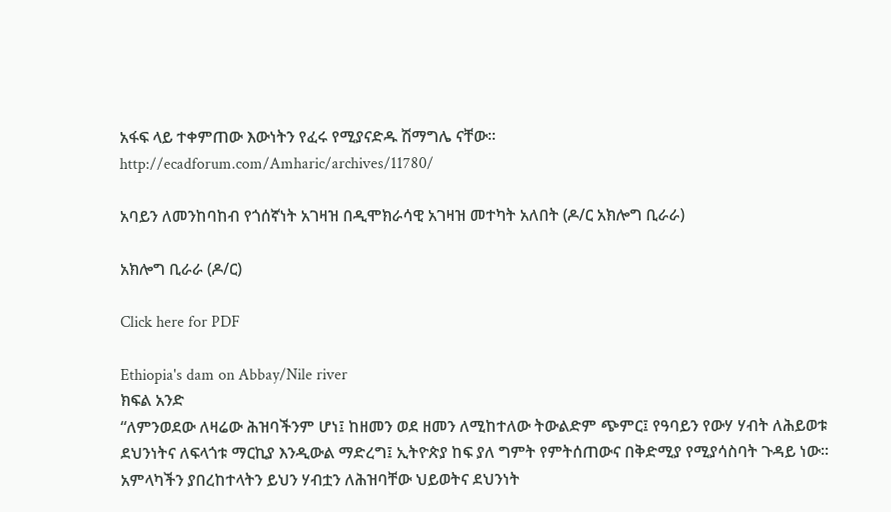አፋፍ ላይ ተቀምጠው እውነትን የፈሩ የሚያናድዱ ሽማግሌ ናቸው።
http://ecadforum.com/Amharic/archives/11780/

አባይን ለመንከባከብ የጎሰኛነት አገዛዝ በዲሞክራሳዊ አገዛዝ መተካት አለበት (ዶ/ር አክሎግ ቢራራ)

አክሎግ ቢራራ (ዶ/ር)

Click here for PDF

Ethiopia's dam on Abbay/Nile river
ክፍል አንድ
“ለምንወደው ለዛሬው ሕዝባችንም ሆነ፤ ከዘመን ወደ ዘመን ለሚከተለው ትውልድም ጭምር፤ የዓባይን የውሃ ሃብት ለሕይወቱ ደህንነትና ለፍላጎቱ ማርኪያ እንዲውል ማድረግ፤ ኢትዮጵያ ከፍ ያለ ግምት የምትሰጠውና በቅድሚያ የሚያሳስባት ጉዳይ ነው።
አምላካችን ያበረከተላትን ይህን ሃብቷን ለሕዝባቸው ህይወትና ደህንነት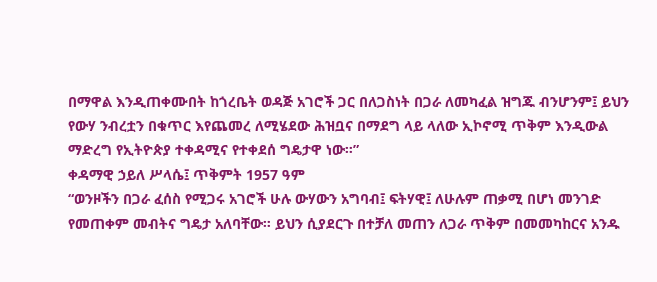በማዋል እንዲጠቀሙበት ከጎረቤት ወዳጅ አገሮች ጋር በለጋስነት በጋራ ለመካፈል ዝግጁ ብንሆንም፤ ይህን የውሃ ንብረቷን በቁጥር እየጨመረ ለሚሄደው ሕዝቧና በማደግ ላይ ላለው ኢኮኖሚ ጥቅም እንዲውል ማድረግ የኢትዮጵያ ተቀዳሚና የተቀደሰ ግዴታዋ ነው።”
ቀዳማዊ ኃይለ ሥላሴ፤ ጥቅምት 1957 ዓም
“ወንዞችን በጋራ ፈሰስ የሚጋሩ አገሮች ሁሉ ውሃውን አግባብ፤ ፍትሃዊ፤ ለሁሉም ጠቃሚ በሆነ መንገድ የመጠቀም መብትና ግዴታ አለባቸው። ይህን ሲያደርጉ በተቻለ መጠን ለጋራ ጥቅም በመመካከርና አንዱ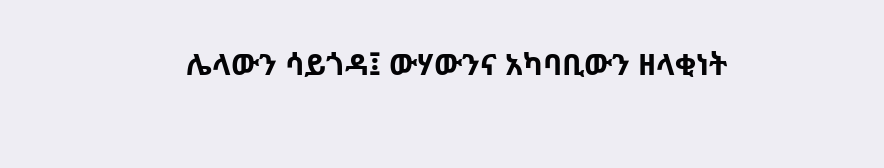ሌላውን ሳይጎዳ፤ ውሃውንና አካባቢውን ዘላቂነት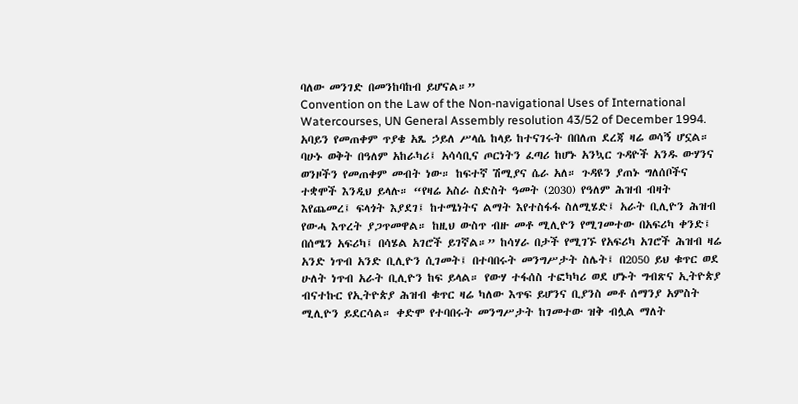ባለው መንገድ በመንከባከብ ይሆናል።”
Convention on the Law of the Non-navigational Uses of International Watercourses, UN General Assembly resolution 43/52 of December 1994.
አባይን የመጠቀም ጥያቄ አጼ ኃይለ ሥላሴ ከላይ ከተናገሩት በበለጠ ደረጃ ዛሬ ወሳኝ ሆኗል። ባሁኑ ወቅት በዓለም አከራካሪ፤ አሳሳቢና ጦርነትን ፈጣሪ ከሆኑ አንኳር ጉዳዮች አንዱ ውሃንና ወንዞችን የመጠቀም መብት ነው። ከፍተኛ ሽሚያና ሴራ አለ። ጉዳዩን ያጠኑ ግለሰቦችና ተቋሞች እንዲህ ይላሉ። “የዛሬ አስራ ስድስት ዓመት (2030) የዓለም ሕዝብ ብዛት እየጨመረ፤ ፍላጎት እያደገ፤ ከተሜነትና ልማት እየተስፋፋ ስለሚሄድ፤ አራት ቢሊዮን ሕዝብ የውሓ እጥረት ያጋጥመዋል። ከዚህ ውስጥ ብዙ መቶ ሚሊዮን የሚገመተው በአፍሪካ ቀንድ፤ በሰሜን አፍሪካ፤ በሳሄል አገሮች ይገኛል።” ከሳሃራ በታች የሚገኙ የአፍሪካ አገሮች ሕዝብ ዛሬ አንድ ነጥብ አንድ ቢሊዮን ሲገመት፤ በተባበሩት መንግሥታት ስሌት፤ በ2050 ይህ ቁጥር ወደ ሁለት ነጥብ አራት ቢሊዮን ከፍ ይላል። የውሃ ተፋሰስ ተፎካካሪ ወደ ሆኑት ግብጽና ኢትዮጵያ ብናተኩር የኢትዮጵያ ሕዝብ ቁጥር ዛሬ ካለው እጥፍ ይሆንና ቢያንስ መቶ ሰማንያ አምስት ሚሊዮን ይደርሳል። ቀድሞ የተባበሩት መንግሥታት ከገመተው ዝቅ ብሏል ማለት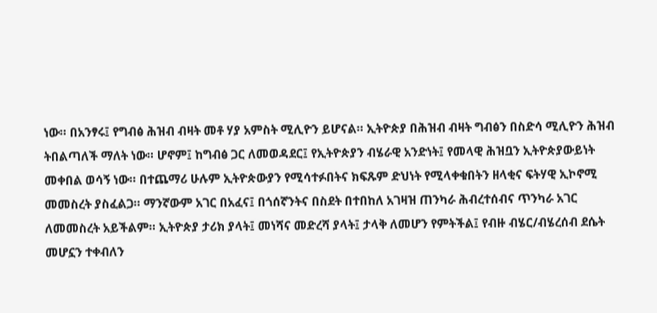ነው። በአንፃሩ፤ የግብፅ ሕዝብ ብዛት መቶ ሃያ አምስት ሚሊዮን ይሆናል። ኢትዮጵያ በሕዝብ ብዛት ግብፅን በስድሳ ሚሊዮን ሕዝብ ትበልጣለች ማለት ነው። ሆኖም፤ ከግብፅ ጋር ለመወዳደር፤ የኢትዮጵያን ብሄራዊ አንድነት፤ የመላዊ ሕዝቧን ኢትዮጵያውይነት መቀበል ወሳኝ ነው። በተጨማሪ ሁሉም ኢትዮጵውያን የሚሳተፉበትና ክፍጹም ድህነት የሚላቀቁበትን ዘላቂና ፍትሃዊ ኢኮኖሚ መመስረት ያስፈልጋ። ማንኛውም አገር በአፈና፤ በጎሰኛንትና በስደት በተበከለ አገዛዝ ጠንካራ ሕብረተሰብና ጥንካራ አገር ለመመስረት አይችልም። ኢትዮጵያ ታሪክ ያላት፤ መነሻና መድረሻ ያላት፤ ታላቅ ለመሆን የምትችል፤ የብዙ ብሄር/ብሄረሰብ ደሴት መሆኗን ተቀብለን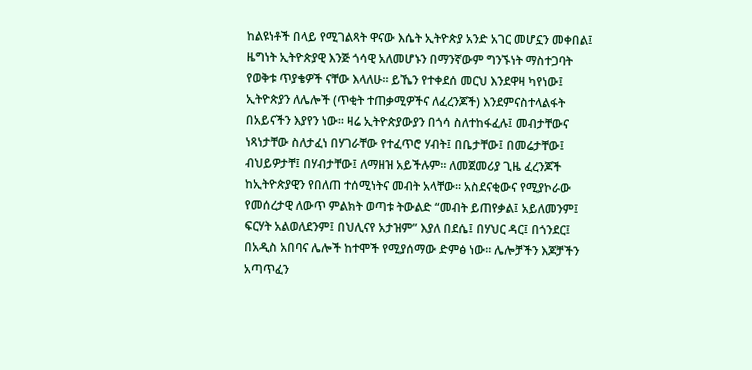ከልዩነቶች በላይ የሚገልጻት ዋናው እሴት ኢትዮጵያ አንድ አገር መሆኗን መቀበል፤ ዜግነት ኢትዮጵያዊ እንጅ ጎሳዊ አለመሆኑን በማንኛውም ግንኙነት ማስተጋባት የወቅቱ ጥያቄዎች ናቸው እላለሁ። ይኼን የተቀደሰ መርህ እንደዋዛ ካየነው፤ ኢትዮጵያን ለሌሎች (ጥቂት ተጠቃሚዎችና ለፈረንጆች) እንደምናስተላልፋት በአይናችን እያየን ነው። ዛሬ ኢትዮጵያውያን በጎሳ ስለተከፋፈሉ፤ መብታቸውና ነጻነታቸው ስለታፈነ በሃገራቸው የተፈጥሮ ሃብት፤ በቤታቸው፤ በመሬታቸው፤ ብህይዎታቸ፤ በሃብታቸው፤ ለማዘዝ አይችሉም። ለመጀመሪያ ጊዜ ፈረንጆች ከኢትዮጵያዊን የበለጠ ተሰሚነትና መብት አላቸው። አስደናቂውና የሚያኮራው የመሰረታዊ ለውጥ ምልክት ወጣቱ ትውልድ “መብት ይጠየቃል፤ አይለመንም፤ ፍርሃት አልወለደንም፤ በህሊናየ አታዝም” እያለ በደሴ፤ በሃህር ዳር፤ በጎንደር፤ በአዲስ አበባና ሌሎች ከተሞች የሚያሰማው ድምፅ ነው። ሌሎቻችን እጆቻችን አጣጥፈን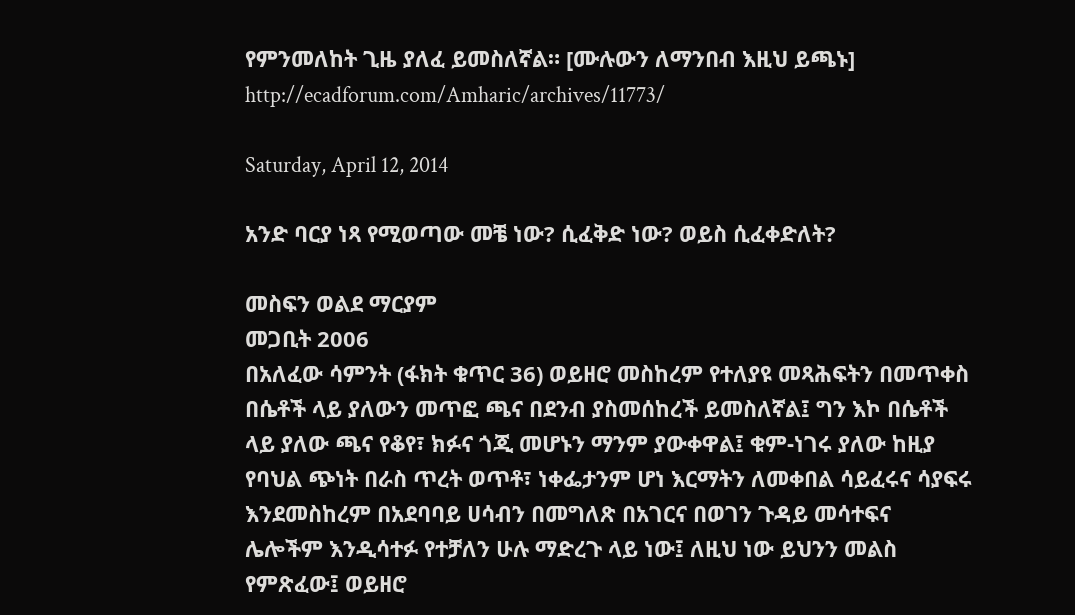የምንመለከት ጊዜ ያለፈ ይመስለኛል። [ሙሉውን ለማንበብ እዚህ ይጫኑ]
http://ecadforum.com/Amharic/archives/11773/

Saturday, April 12, 2014

አንድ ባርያ ነጻ የሚወጣው መቼ ነው? ሲፈቅድ ነው? ወይስ ሲፈቀድለት?

መስፍን ወልደ ማርያም
መጋቢት 2006
በአለፈው ሳምንት (ፋክት ቁጥር 36) ወይዘሮ መስከረም የተለያዩ መጻሕፍትን በመጥቀስ በሴቶች ላይ ያለውን መጥፎ ጫና በደንብ ያስመሰከረች ይመስለኛል፤ ግን እኮ በሴቶች ላይ ያለው ጫና የቆየ፣ ክፉና ጎጂ መሆኑን ማንም ያውቀዋል፤ ቁም-ነገሩ ያለው ከዚያ የባህል ጭነት በራስ ጥረት ወጥቶ፣ ነቀፌታንም ሆነ እርማትን ለመቀበል ሳይፈሩና ሳያፍሩ እንደመስከረም በአደባባይ ሀሳብን በመግለጽ በአገርና በወገን ጉዳይ መሳተፍና ሌሎችም እንዲሳተፉ የተቻለን ሁሉ ማድረጉ ላይ ነው፤ ለዚህ ነው ይህንን መልስ የምጽፈው፤ ወይዘሮ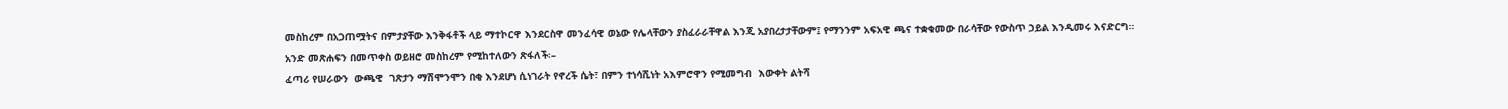መስከረም በአጋጠሟትና በምታያቸው እንቅፋቶች ላይ ማተኮርዋ እንደርስዋ መንፈሳዊ ወኔው የሌላቸውን ያስፈራራቸዋል እንጂ አያበረታታቸውም፤ የማንንም አፍአዊ ጫና ተቋቁመው በራሳቸው የውስጥ ኃይል እንዲመሩ እናድርግ።
አንድ መጽሐፍን በመጥቀስ ወይዘሮ መስከረም የሚከተለውን ጽፋለች፡–
ፈጣሪ የሠራውን  ውጫዊ  ገጽታን ማሽሞንሞን በቂ እንደሆነ ሲነገራት የኖረች ሴት፣ በምን ተነሳሺነት አእምሮዋን የሚመግብ  እውቀት ልትሻ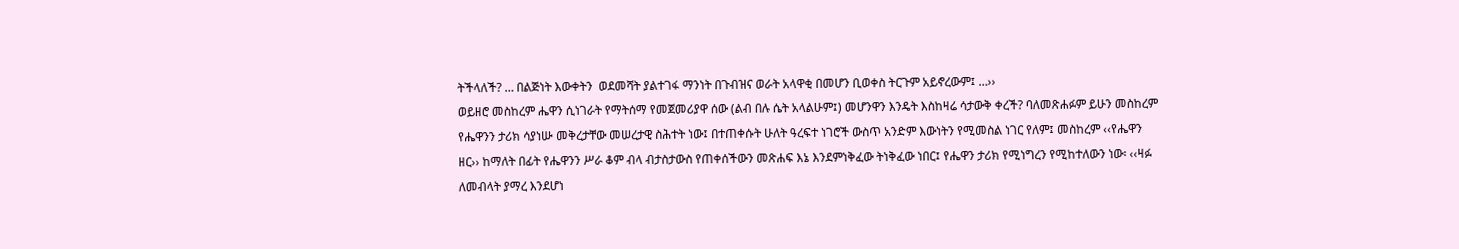ትችላለች? … በልጅነት እውቀትን  ወደመሻት ያልተገፋ ማንነት በጉብዝና ወራት አላዋቂ በመሆን ቢወቀስ ትርጉም አይኖረውም፤ …››
ወይዘሮ መስከረም ሔዋን ሲነገራት የማትሰማ የመጀመሪያዋ ሰው (ልብ በሉ ሴት አላልሁም፤) መሆንዋን እንዴት እስከዛሬ ሳታውቅ ቀረች? ባለመጽሐፉም ይሁን መስከረም የሔዋንን ታሪክ ሳያነሡ መቅረታቸው መሠረታዊ ስሕተት ነው፤ በተጠቀሱት ሁለት ዓረፍተ ነገሮች ውስጥ አንድም እውነትን የሚመስል ነገር የለም፤ መስከረም ‹‹የሔዋን ዘር›› ከማለት በፊት የሔዋንን ሥራ ቆም ብላ ብታስታውስ የጠቀሰችውን መጽሐፍ እኔ እንደምነቅፈው ትነቅፈው ነበር፤ የሔዋን ታሪክ የሚነግረን የሚከተለውን ነው፡ ‹‹ዛፉ ለመብላት ያማረ እንደሆነ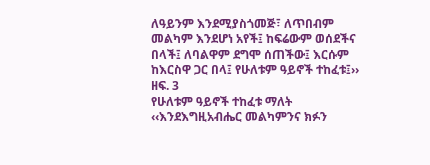ለዓይንም እንደሚያስጎመጅ፣ ለጥበብም  መልካም እንደሆነ አየች፤ ከፍሬውም ወሰደችና በላች፤ ለባልዋም ደግሞ ሰጠችው፤ እርሱም ከእርስዋ ጋር በላ፤ የሁለቱም ዓይኖች ተከፈቱ፤›› ዘፍ. 3
የሁለቱም ዓይኖች ተከፈቱ ማለት ‹‹እንደእግዚአብሔር መልካምንና ክፉን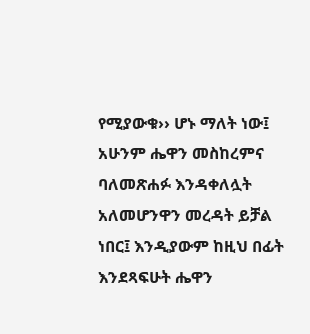የሚያውቁ›› ሆኑ ማለት ነው፤ አሁንም ሔዋን መስከረምና ባለመጽሐፉ እንዳቀለሏት አለመሆንዋን መረዳት ይቻል ነበር፤ እንዲያውም ከዚህ በፊት እንደጻፍሁት ሔዋን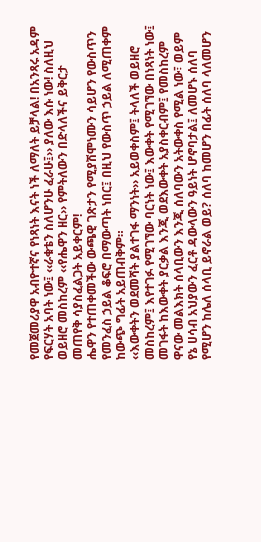የመጀመሪያዋ አብዮተኛና የነጻነት እናት ነች ለማለት ይቻላል! በአንጻሩ አዳም የፍርሃት አባት ነው፤ ‹‹ራቁቴን ስለሆንሁ ፈራሁ፤›› ያለው እሱ ነው! ስለዚህ ወይዘሮ መስከረም ‹‹የሔዋን ዘር›› የምትለውን በድላለችና ይቅርታ መጠየቅ ሳያስፈልጋት አይቀርም!
ሔዋን የተጠቀመችው ውጫዊ ገጽታን የሚያሽሞነሙን ሳይሆን የውስጥን የመንፈስ ኃይል ቆፍሮ በማውጣት ነበር፤ በዚህ የውስጥ ኃይል ለሚጠቀም ከውጭ ግፊት አይጠብቅም።
‹‹እውቀትን ወደመሻት ያልተገፋ ማንነት›› አይወቀስም፤ ትላለች ወይዘሮ መስከረም፤ እየተገፉ የሚገኘው ባርነት ነው፤ እውቀት የሚገኘው በነጻነት ነው፤ መገፋት ከእውቀት ያርቃል እንጂ ወደእውቀት አያስቀርብም፤ የመስከረም ዋናው መልእክት ሰላቢውን እንጂ ሰለባውን አትውቀስ የሚል ነው፣ ወይም የኔ ሀሳብ አህያውን ፈርቶ ዳውላውን ዓይነት ሆኖባታል፤ ለመሆኑ ሰለባ የሚሆን ከሌለ ሰላቢ ይኖራል ወይ? ሰለባ ከመሆን በፊት ሰለባ ላለመሆን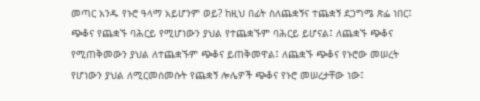መጣር አንዱ የኑሮ ዓላማ አይሆንም ወይ? ከዚህ በፊት ስለጨቋኝና ተጨቋኝ ደጋግሜ ጽፌ ነበር፤ ጭቆና የጨቋኙ ባሕርይ የሚሆነውን ያህል የተጨቋኙም ባሕርይ ይሆናል፤ ለጨቋኙ ጭቆና የሚጠቅመውን ያህል ለተጨቋኙም ጭቆና ይጠቅመዋል፤ ለጨቋኙ ጭቆና የኑሮው መሠረት የሆነውን ያህል ለሚርመሰመሱት የጨቋኝ ሎሌዎች ጭቆና የኑሮ መሠረታቸው ነው፤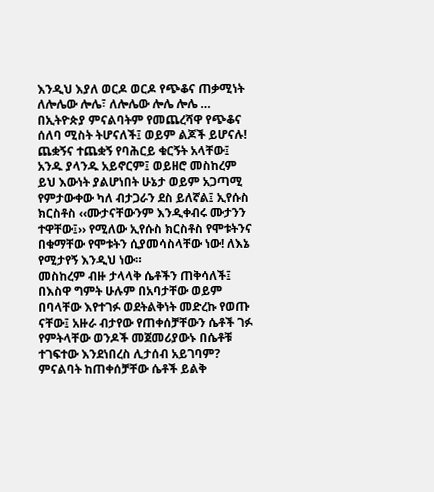እንዲህ እያለ ወርዶ ወርዶ የጭቆና ጠቃሚነት ለሎሌው ሎሌ፣ ለሎሌው ሎሌ ሎሌ … በኢትዮጵያ ምናልባትም የመጨረሻዋ የጭቆና ሰለባ ሚስት ትሆናለች፤ ወይም ልጆች ይሆናሉ! ጨቋኝና ተጨቋኝ የባሕርይ ቁርኝት አላቸው፤ አንዱ ያላንዱ አይኖርም፤ ወይዘሮ መስከረም ይህ እውነት ያልሆነበት ሁኔታ ወይም አጋጣሚ የምታውቀው ካለ ብታጋራን ደስ ይለኛል፤ ኢየሱስ ክርስቶስ ‹‹ሙታናቸውንም እንዲቀብሩ ሙታንን ተዋቸው፤›› የሚለው ኢየሱስ ክርስቶስ የሞቱትንና በቁማቸው የሞቱትን ሲያመሳስላቸው ነው! ለእኔ የሚታየኝ እንዲህ ነው።
መስከረም ብዙ ታላላቅ ሴቶችን ጠቅሳለች፤ በእስዋ ግምት ሁሉም በአባታቸው ወይም በባላቸው እየተገፉ ወደትልቅነት መድረኩ የወጡ ናቸው፤ አዙራ ብታየው የጠቀሰቻቸውን ሴቶች ገፉ የምትላቸው ወንዶች መጀመሪያውኑ በሴቶቹ ተገፍተው እንደነበረስ ሊታሰብ አይገባም? ምናልባት ከጠቀሰቻቸው ሴቶች ይልቅ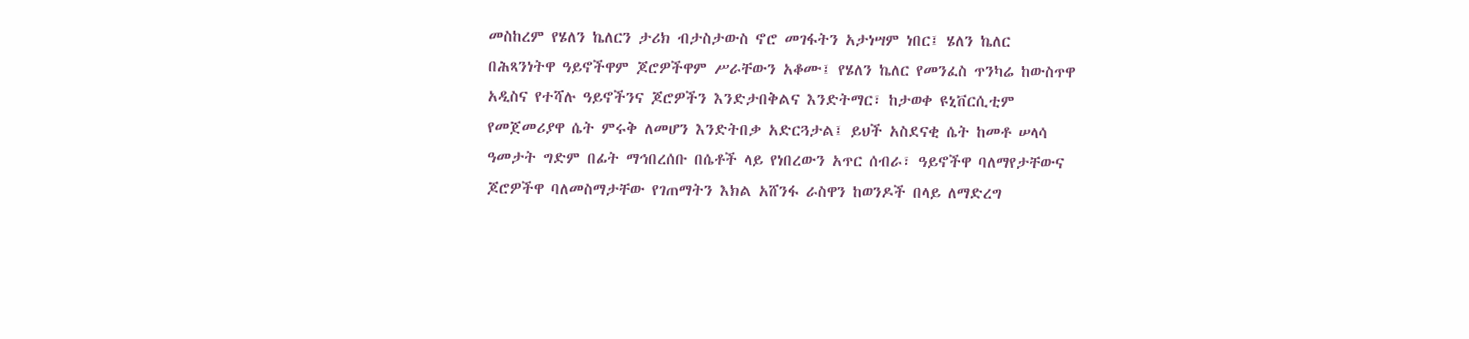መስከረም የሄለን ኬለርን ታሪክ ብታስታውስ ኖሮ መገፋትን አታነሣም ነበር፤ ሄለን ኬለር በሕጻንነትዋ ዓይኖችዋም ጆሮዎችዋም ሥራቸውን አቆሙ፤ የሄለን ኬለር የመንፈስ ጥንካሬ ከውስጥዋ አዲስና የተሻሉ ዓይኖችንና ጆሮዎችን እንድታበቅልና እንድትማር፣ ከታወቀ ዩኒቨርሲቲም የመጀመሪያዋ ሴት ምሩቅ ለመሆን እንድትበቃ አድርጓታል፤ ይህች አስደናቂ ሴት ከመቶ ሠላሳ ዓመታት ግድም በፊት ማኅበረሰቡ በሴቶች ላይ የነበረውን አጥር ሰብራ፣ ዓይኖችዋ ባለማየታቸውና ጆሮዎችዋ ባለመስማታቸው የገጠማትን እክል አሸንፋ ራስዋን ከወንዶች በላይ ለማድረግ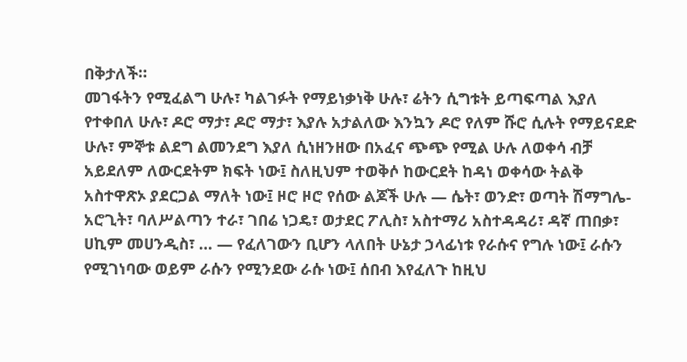በቅታለች።
መገፋትን የሚፈልግ ሁሉ፣ ካልገፉት የማይነቃነቅ ሁሉ፣ ሬትን ሲግቱት ይጣፍጣል እያለ የተቀበለ ሁሉ፣ ዶሮ ማታ፣ ዶሮ ማታ፣ እያሉ አታልለው እንኳን ዶሮ የለም ሹሮ ሲሉት የማይናደድ ሁሉ፣ ምኞቱ ልደግ ልመንደግ እያለ ሲነዘንዘው በአፈና ጭጭ የሚል ሁሉ ለወቀሳ ብቻ አይደለም ለውርደትም ክፍት ነው፤ ስለዚህም ተወቅሶ ከውርደት ከዳነ ወቀሳው ትልቅ አስተዋጽኦ ያደርጋል ማለት ነው፤ ዞሮ ዞሮ የሰው ልጆች ሁሉ — ሴት፣ ወንድ፣ ወጣት ሽማግሌ-አሮጊት፣ ባለሥልጣን ተራ፣ ገበሬ ነጋዴ፣ ወታደር ፖሊስ፣ አስተማሪ አስተዳዳሪ፣ ዳኛ ጠበቃ፣ ሀኪም መሀንዲስ፣ … — የፈለገውን ቢሆን ላለበት ሁኔታ ኃላፊነቱ የራሱና የግሉ ነው፤ ራሱን የሚገነባው ወይም ራሱን የሚንደው ራሱ ነው፤ ሰበብ እየፈለጉ ከዚህ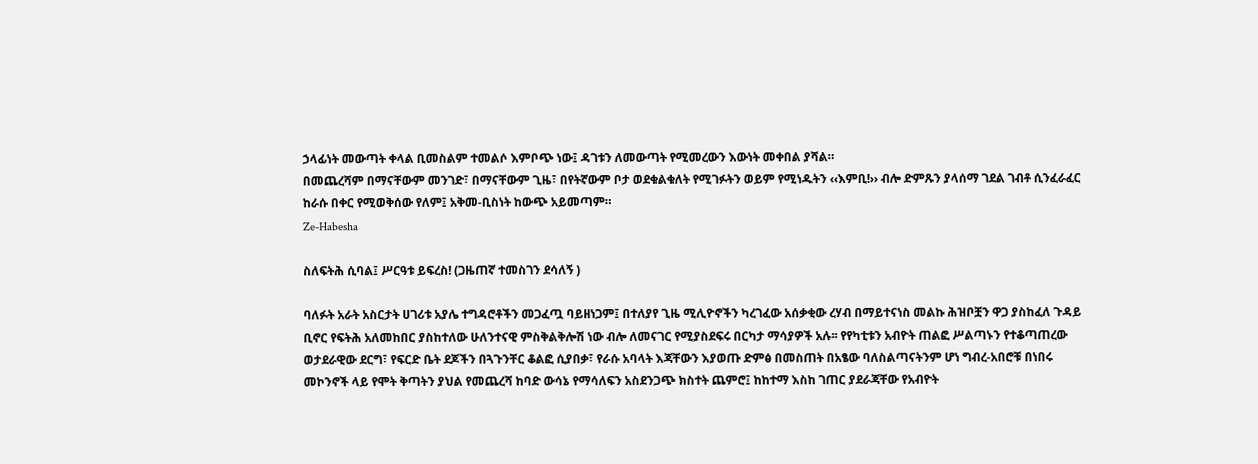ኃላፊነት መውጣት ቀላል ቢመስልም ተመልሶ እምቦጭ ነው፤ ዳገቱን ለመውጣት የሚመረውን እውነት መቀበል ያሻል።
በመጨረሻም በማናቸውም መንገድ፣ በማናቸውም ጊዜ፣ በየትኛውም ቦታ ወደቁልቁለት የሚገፉትን ወይም የሚነዱትን ‹‹እምቢ!›› ብሎ ድምጹን ያላሰማ ገደል ገብቶ ሲንፈራፈር ከራሱ በቀር የሚወቅሰው የለም፤ አቅመ-ቢስነት ከውጭ አይመጣም።
Ze-Habesha

ስለፍትሕ ሲባል፤ ሥርዓቱ ይፍረስ! (ጋዜጠኛ ተመስገን ደሳለኝ )

ባለፉት አራት አስርታት ሀገሪቱ አያሌ ተግዳሮቶችን መጋፈጧ ባይዘነጋም፤ በተለያየ ጊዜ ሚሊዮኖችን ካረገፈው አሰቃቂው ረሃብ በማይተናነስ መልኩ ሕዝቦቿን ዋጋ ያስከፈለ ጉዳይ ቢኖር የፍትሕ አለመከበር ያስከተለው ሁለንተናዊ ምስቅልቅሎሽ ነው ብሎ ለመናገር የሚያስደፍሩ በርካታ ማሳያዎች አሉ፡፡ የየካቲቱን አብዮት ጠልፎ ሥልጣኑን የተቆጣጠረው ወታደራዊው ደርግ፣ የፍርድ ቤት ደጆችን በጓጉንቸር ቆልፎ ሲያበቃ፣ የራሱ አባላት እጃቸውን እያወጡ ድምፅ በመስጠት በአፄው ባለስልጣናትንም ሆነ ግብረ-አበሮቹ በነበሩ መኮንኖች ላይ የሞት ቅጣትን ያህል የመጨረሻ ከባድ ውሳኔ የማሳለፍን አስደንጋጭ ክስተት ጨምሮ፤ ከከተማ እስከ ገጠር ያደራጃቸው የአብዮት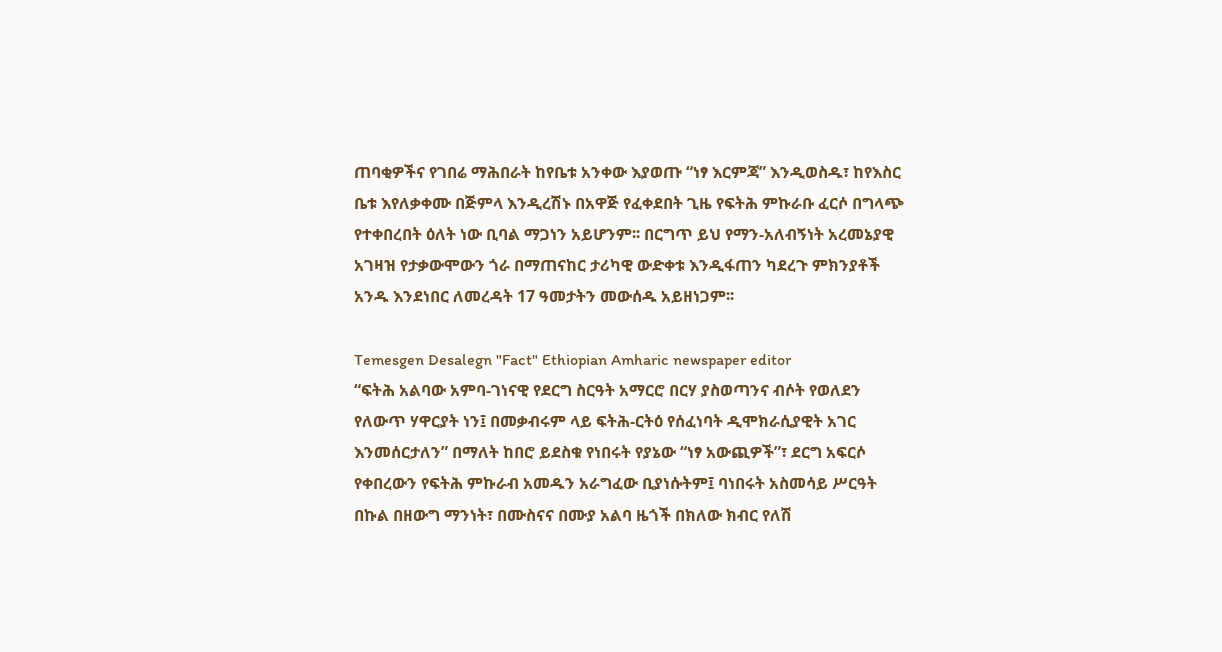ጠባቂዎችና የገበሬ ማሕበራት ከየቤቱ አንቀው እያወጡ “ነፃ እርምጃ” እንዲወስዱ፣ ከየእስር ቤቱ እየለቃቀሙ በጅምላ እንዲረሽኑ በአዋጅ የፈቀደበት ጊዜ የፍትሕ ምኩራቡ ፈርሶ በግላጭ የተቀበረበት ዕለት ነው ቢባል ማጋነን አይሆንም፡፡ በርግጥ ይህ የማን-አለብኝነት አረመኔያዊ አገዛዝ የታቃውሞውን ጎራ በማጠናከር ታሪካዊ ውድቀቱ እንዲፋጠን ካደረጉ ምክንያቶች አንዱ እንደነበር ለመረዳት 17 ዓመታትን መውሰዱ አይዘነጋም፡፡

Temesgen Desalegn "Fact" Ethiopian Amharic newspaper editor
“ፍትሕ አልባው አምባ-ገነናዊ የደርግ ስርዓት አማርሮ በርሃ ያስወጣንና ብሶት የወለደን የለውጥ ሃዋርያት ነን፤ በመቃብሩም ላይ ፍትሕ-ርትዕ የሰፈነባት ዲሞክራሲያዊት አገር እንመሰርታለን” በማለት ከበሮ ይደስቁ የነበሩት የያኔው “ነፃ አውጪዎች”፣ ደርግ አፍርሶ የቀበረውን የፍትሕ ምኩራብ አመዱን አራግፈው ቢያነሱትም፤ ባነበሩት አስመሳይ ሥርዓት በኩል በዘውግ ማንነት፣ በሙስናና በሙያ አልባ ዜጎች በክለው ክብር የለሽ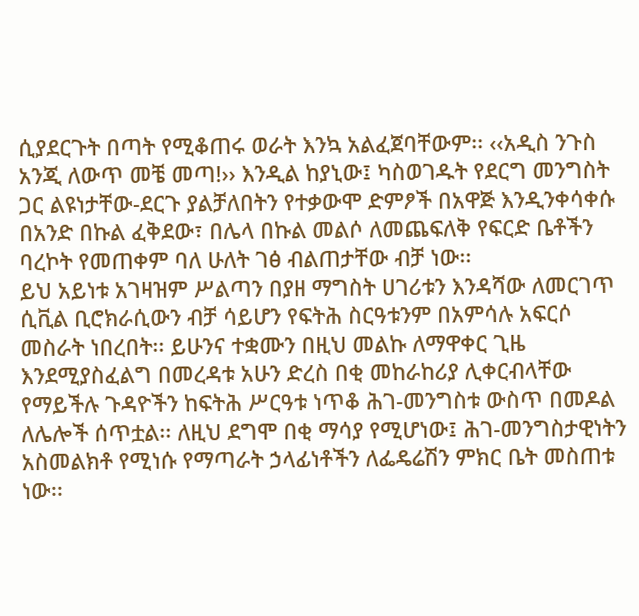ሲያደርጉት በጣት የሚቆጠሩ ወራት እንኳ አልፈጀባቸውም፡፡ ‹‹አዲስ ንጉስ አንጂ ለውጥ መቼ መጣ!›› እንዲል ከያኒው፤ ካስወገዱት የደርግ መንግስት ጋር ልዩነታቸው-ደርጉ ያልቻለበትን የተቃውሞ ድምፆች በአዋጅ እንዲንቀሳቀሱ በአንድ በኩል ፈቅደው፣ በሌላ በኩል መልሶ ለመጨፍለቅ የፍርድ ቤቶችን ባረኮት የመጠቀም ባለ ሁለት ገፅ ብልጠታቸው ብቻ ነው፡፡
ይህ አይነቱ አገዛዝም ሥልጣን በያዘ ማግስት ሀገሪቱን እንዳሻው ለመርገጥ ሲቪል ቢሮክራሲውን ብቻ ሳይሆን የፍትሕ ስርዓቱንም በአምሳሉ አፍርሶ መስራት ነበረበት፡፡ ይሁንና ተቋሙን በዚህ መልኩ ለማዋቀር ጊዜ እንደሚያስፈልግ በመረዳቱ አሁን ድረስ በቂ መከራከሪያ ሊቀርብላቸው የማይችሉ ጉዳዮችን ከፍትሕ ሥርዓቱ ነጥቆ ሕገ-መንግስቱ ውስጥ በመዶል ለሌሎች ሰጥቷል፡፡ ለዚህ ደግሞ በቂ ማሳያ የሚሆነው፤ ሕገ-መንግስታዊነትን አስመልክቶ የሚነሱ የማጣራት ኃላፊነቶችን ለፌዴሬሽን ምክር ቤት መስጠቱ ነው፡፡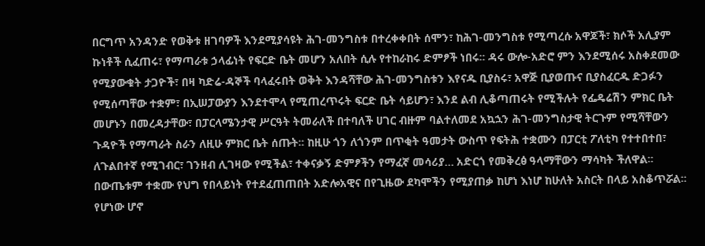በርግጥ አንዳንድ የወቅቱ ዘገባዎች እንደሚያሳዩት ሕገ-መንግስቱ በተረቀቀበት ሰሞን፣ ከሕገ-መንግስቱ የሚጣረሱ አዋጆች፣ ክሶች አሊያም ኩነቶች ሲፈጠሩ፣ የማጣራቱ ኃላፊነት የፍርድ ቤት መሆን አለበት ሲሉ የተከራከሩ ድምፆች ነበሩ፡፡ ዳሩ ውሎ-አድሮ ምን እንደሚሰሩ አስቀደመው የሚያውቁት ታጋዮች፣ በዛ ካድሬ-ዳኞች ባላፈሩበት ወቅት እንዳሻቸው ሕገ-መንግስቱን እየናዱ ቢያስሩ፣ አዋጅ ቢያወጡና ቢያስፈርዱ ድጋፉን የሚሰጣቸው ተቋም፣ በኢሠፓውያን እንደተሞላ የሚጠረጥሩት ፍርድ ቤት ሳይሆን፣ እንደ ልብ ሊቆጣጠሩት የሚችሉት የፌዴሬሽን ምክር ቤት መሆኑን በመረዳታቸው፣ በፓርላሜንታዊ ሥርዓት ትመራለች በተባለች ሀገር ብዙም ባልተለመደ አኳኋን ሕገ-መንግስታዊ ትርጉም የሚሻቸውን ጉዳዮች የማጣራት ስራን ለዚሁ ምክር ቤት ሰጡት፡፡ ከዚሁ ጎን ለጎንም በጥቂት ዓመታት ውስጥ የፍትሕ ተቋሙን በፓርቲ ፖለቲካ የተተበተበ፣ ለጉልበተኛ የሚገብር፣ ገንዘብ ሊገዛው የሚችል፣ ተቀናቃኝ ድምፆችን የማፈኛ መሳሪያ… አድርጎ የመቅረፅ ዓላማቸውን ማሳካት ችለዋል፡፡ በውጤቱም ተቋሙ የህግ የበላይነት የተደፈጠጠበት አድሎአዊና በየጊዜው ደካሞችን የሚያጠቃ ከሆነ እነሆ ከሁለት አስርት በላይ አስቆጥሯል፡፡
የሆነው ሆኖ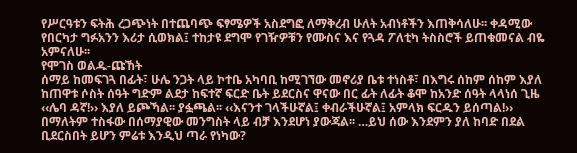የሥርዓቱን ፍትሕ ረጋጭነት በተጨባጭ ፍፃሜዎች አስደግፎ ለማቅረብ ሁለት አብነቶችን እጠቅሳለሁ፡፡ ቀዳሚው የበርካታ ግፉአንን እሪታ ሲወክል፤ ተከታዩ ደግሞ የገዥዎቹን የሙስና እና የጓዳ ፖለቲካ ትስስሮች ይጠቁመናል ብዬ አምናለሁ፡፡
የሞገስ ወልዱ-ጩኸት
ሰማይ ከመፍገጓ በፊት፣ ሁሌ ንጋት ላይ ኮተቤ አካባቢ ከሚገኘው መኖሪያ ቤቱ ተነስቶ፣ በእግሩ ሰከም ሰከም እያለ ከጠዋቱ ሶስት ሰዓት ግድም ልደታ ከፍተኛ ፍርድ ቤት ይደርስና ዋናው በር ፊት ለፊት ቆሞ ከአንድ ሰዓት ላላነሰ ጊዜ ‹‹ሌባ ዳኛ!›› እያለ ይጮኻል፡፡ ያፏጫል፡፡ ‹‹እናንተ ገላችሁኛል፤ ቀብራችሁኛል፤ አምላክ ፍርዱን ይሰጣል!›› በማለትም ተስፋው በሰማያዊው መንግስት ላይ ብቻ እንደሆነ ያውጃል፡፡ …ይህ ሰው እንደምን ያለ ከባድ በደል ቢደርስበት ይሆን ምሬቱ እንዲህ ጣራ የነካው?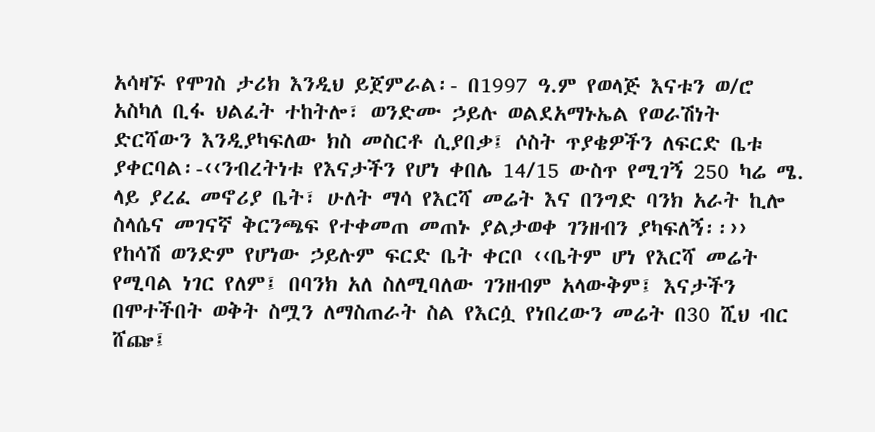አሳዛኙ የሞገስ ታሪክ እንዲህ ይጀምራል፡- በ1997 ዓ.ም የወላጅ እናቱን ወ/ሮ አስካለ ቢፋ ህልፈት ተከትሎ፣ ወንድሙ ኃይሉ ወልደአማኑኤል የወራሽነት ድርሻውን እንዲያካፍለው ክስ መስርቶ ሲያበቃ፤ ሶስት ጥያቄዎችን ለፍርድ ቤቱ ያቀርባል፡-‹‹ንብረትነቱ የእናታችን የሆነ ቀበሌ 14/15 ውስጥ የሚገኝ 250 ካሬ ሜ. ላይ ያረፈ መኖሪያ ቤት፣ ሁለት ማሳ የእርሻ መሬት እና በንግድ ባንክ አራት ኪሎ ስላሴና መገናኛ ቅርንጫፍ የተቀመጠ መጠኑ ያልታወቀ ገንዘብን ያካፍለኝ፡፡››
የከሳሽ ወንድም የሆነው ኃይሉም ፍርድ ቤት ቀርቦ ‹‹ቤትም ሆነ የእርሻ መሬት የሚባል ነገር የለም፤ በባንክ አለ ስለሚባለው ገንዘብም አላውቅም፤ እናታችን በሞተችበት ወቅት ስሟን ለማስጠራት ስል የእርሷ የነበረውን መሬት በ30 ሺህ ብር ሸጬ፤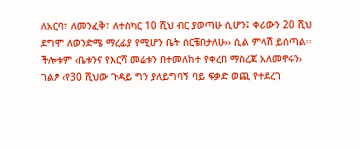ለአርባ፣ ለመንፈቅ፣ ለተስካር 10 ሺህ ብር ያወጣሁ ሲሆን፤ ቀሪውን 20 ሺህ ደግሞ ለወንድሜ ማረፊያ የሚሆን ቤት ሰርቼበታለሁ›› ሲል ምላሽ ይሰጣል፡፡ ችሎቱም ‹ቤቱንና የእርሻ መሬቱን በተመለከተ የቀረበ ማስረጃ አለመኖሩን› ገልፆ ‹የ30 ሺህው ጉዳይ ግን ያለይግባኝ ባይ ፍቃድ ወጪ የተደረገ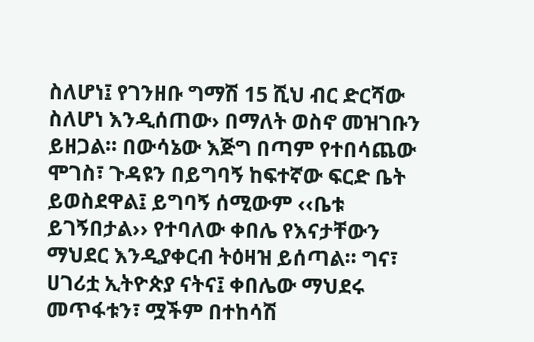ስለሆነ፤ የገንዘቡ ግማሽ 15 ሺህ ብር ድርሻው ስለሆነ እንዲሰጠው› በማለት ወስኖ መዝገቡን ይዘጋል፡፡ በውሳኔው እጅግ በጣም የተበሳጨው ሞገስ፣ ጉዳዩን በይግባኝ ከፍተኛው ፍርድ ቤት ይወስደዋል፤ ይግባኝ ሰሚውም ‹‹ቤቱ ይገኝበታል›› የተባለው ቀበሌ የእናታቸውን ማህደር እንዲያቀርብ ትዕዛዝ ይሰጣል፡፡ ግና፣ ሀገሪቷ ኢትዮጵያ ናትና፤ ቀበሌው ማህደሩ መጥፋቱን፣ ሟችም በተከሳሽ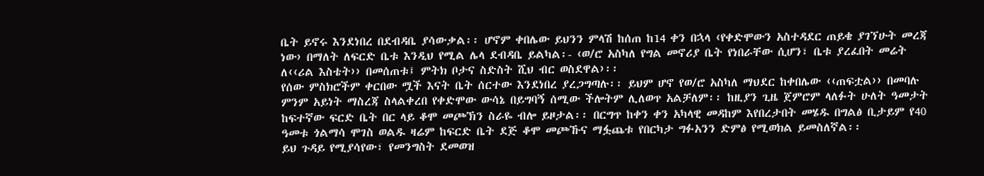ቤት ይኖሩ እንደነበረ በደብዳቤ ያሳውቃል፡፡ ሆኖም ቀበሌው ይህንን ምላሽ ከሰጠ ከ14 ቀን በኋላ ‹የቀድሞውን አስተዳደር ጠይቄ ያገኘሁት መረጃ ነው› በማለት ለፍርድ ቤቱ እንዲህ የሚል ሌላ ደብዳቤ ይልካል፡- ‹ወ/ሮ አስካለ የግል መኖሪያ ቤት የነበራቸው ሲሆን፣ ቤቱ ያረፈበት መሬት ለ‹‹ሪል እስቴት›› በመሰጠቱ፤ ምትክ ቦታና ስድስት ሺህ ብር ወስደዋል›፡፡
የሰው ምስክሮችም ቀርበው ሟች እናት ቤት ሰርተው እንደነበረ ያረጋግጣሉ፡፡ ይህም ሆኖ የወ/ሮ አስካለ ማህደር ከቀበሌው ‹‹ጠፍቷል›› በመባሉ ምንም አይነት ማስረጃ ስላልቀረበ የቀድሞው ውሳኔ በይግባኝ ሰሚው ችሎትም ሊለወጥ አልቻለም፡፡ ከዚያን ጊዜ ጀምሮም ላለፉት ሁለት ዓመታት ከፍተኛው ፍርድ ቤት በር ላይ ቆሞ መጮኽን ስራዬ ብሎ ይዞታል፡፡ በርግጥ ከቀን ቀን አካላዊ መዳከም እየበረታበት መሄዱ በግልፅ ቢታይም የ40 ዓመቱ ጎልማሳ ሞገስ ወልዱ ዛሬም ከፍርድ ቤት ደጅ ቆሞ መጮኹና ማፏጨቱ የበርካታ ግፉአንን ድምፅ የሚወክል ይመስለኛል፡፡
ይህ ጉዳይ የሚያሳየው፣ የመንግስት ደመወዝ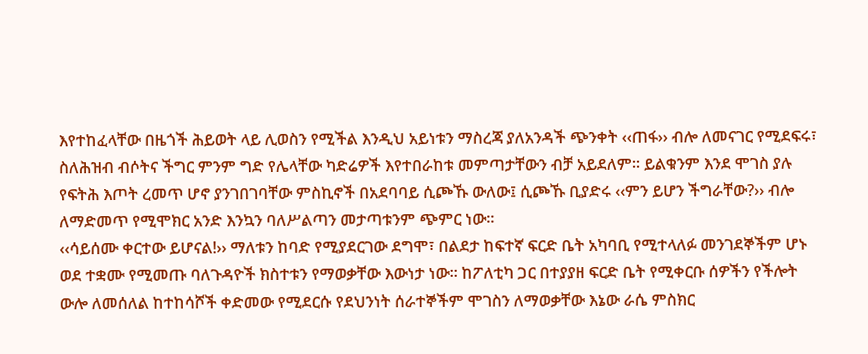እየተከፈላቸው በዜጎች ሕይወት ላይ ሊወስን የሚችል እንዲህ አይነቱን ማስረጃ ያለአንዳች ጭንቀት ‹‹ጠፋ›› ብሎ ለመናገር የሚደፍሩ፣ ስለሕዝብ ብሶትና ችግር ምንም ግድ የሌላቸው ካድሬዎች እየተበራከቱ መምጣታቸውን ብቻ አይደለም፡፡ ይልቁንም እንደ ሞገስ ያሉ የፍትሕ እጦት ረመጥ ሆኖ ያንገበገባቸው ምስኪኖች በአደባባይ ሲጮኹ ውለው፤ ሲጮኹ ቢያድሩ ‹‹ምን ይሆን ችግራቸው?›› ብሎ ለማድመጥ የሚሞክር አንድ እንኳን ባለሥልጣን መታጣቱንም ጭምር ነው፡፡
‹‹ሳይሰሙ ቀርተው ይሆናል!›› ማለቱን ከባድ የሚያደርገው ደግሞ፣ በልደታ ከፍተኛ ፍርድ ቤት አካባቢ የሚተላለፉ መንገደኞችም ሆኑ ወደ ተቋሙ የሚመጡ ባለጉዳዮች ክስተቱን የማወቃቸው እውነታ ነው፡፡ ከፖለቲካ ጋር በተያያዘ ፍርድ ቤት የሚቀርቡ ሰዎችን የችሎት ውሎ ለመሰለል ከተከሳሾች ቀድመው የሚደርሱ የደህንነት ሰራተኞችም ሞገስን ለማወቃቸው እኔው ራሴ ምስክር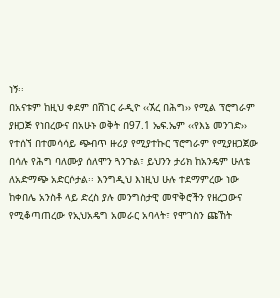ነኝ፡፡
በአናቱም ከዚህ ቀደም በሸገር ራዲዮ ‹‹ኧረ በሕግ›› የሚል ፕሮግራም ያዘጋጅ የነበረውና በአሁኑ ወቅት በ97.1 ኤፍ.ኤም ‹‹የእኔ መንገድ›› የተሰኘ በተመሳሳይ ጭብጥ ዙሪያ የሚያተኩር ፕሮግራም የሚያዘጋጀው በሳሉ የሕግ ባለሙያ ሰለሞን ጓንጉል፣ ይህንን ታሪክ ከአንዴም ሁለቴ ለአድማጭ አድርሶታል፡፡ እንግዲህ እነዚህ ሁሉ ተደማምረው ነው ከቀበሌ አንስቶ ላይ ድረስ ያሉ መንግስታዊ መዋቅሮችን የዘረጋውና የሚቆጣጠረው የኢህአዴግ አመራር አባላት፣ የሞገስን ጩኸት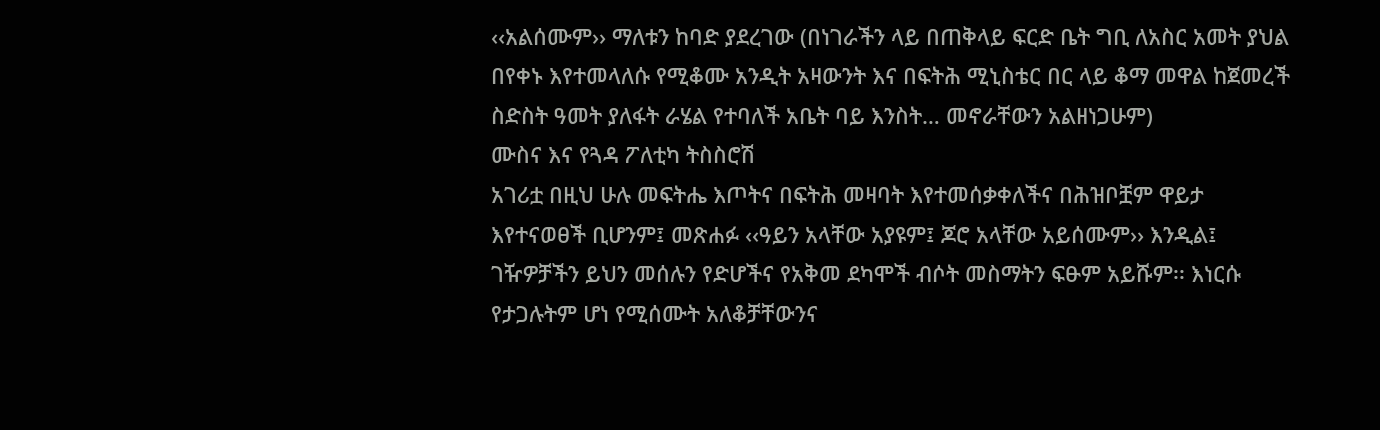‹‹አልሰሙም›› ማለቱን ከባድ ያደረገው (በነገራችን ላይ በጠቅላይ ፍርድ ቤት ግቢ ለአስር አመት ያህል በየቀኑ እየተመላለሱ የሚቆሙ አንዲት አዛውንት እና በፍትሕ ሚኒስቴር በር ላይ ቆማ መዋል ከጀመረች ስድስት ዓመት ያለፋት ራሄል የተባለች አቤት ባይ እንስት… መኖራቸውን አልዘነጋሁም)
ሙስና እና የጓዳ ፖለቲካ ትስስሮሽ
አገሪቷ በዚህ ሁሉ መፍትሔ እጦትና በፍትሕ መዛባት እየተመሰቃቀለችና በሕዝቦቿም ዋይታ እየተናወፀች ቢሆንም፤ መጽሐፉ ‹‹ዓይን አላቸው አያዩም፤ ጆሮ አላቸው አይሰሙም›› እንዲል፤ ገዥዎቻችን ይህን መሰሉን የድሆችና የአቅመ ደካሞች ብሶት መስማትን ፍፁም አይሹም፡፡ እነርሱ የታጋሉትም ሆነ የሚሰሙት አለቆቻቸውንና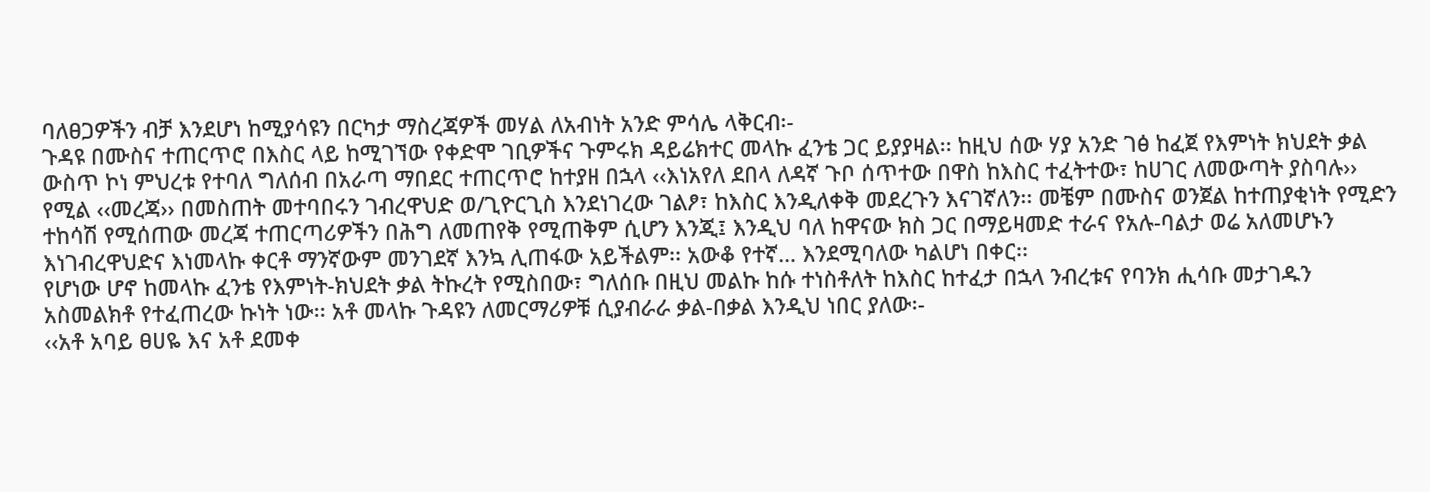ባለፀጋዎችን ብቻ እንደሆነ ከሚያሳዩን በርካታ ማስረጃዎች መሃል ለአብነት አንድ ምሳሌ ላቅርብ፡-
ጉዳዩ በሙስና ተጠርጥሮ በእስር ላይ ከሚገኘው የቀድሞ ገቢዎችና ጉምሩክ ዳይሬክተር መላኩ ፈንቴ ጋር ይያያዛል፡፡ ከዚህ ሰው ሃያ አንድ ገፅ ከፈጀ የእምነት ክህደት ቃል ውስጥ ኮነ ምህረቱ የተባለ ግለሰብ በአራጣ ማበደር ተጠርጥሮ ከተያዘ በኋላ ‹‹እነአየለ ደበላ ለዳኛ ጉቦ ሰጥተው በዋስ ከእስር ተፈትተው፣ ከሀገር ለመውጣት ያስባሉ›› የሚል ‹‹መረጃ›› በመስጠት መተባበሩን ገብረዋህድ ወ/ጊዮርጊስ እንደነገረው ገልፆ፣ ከእስር እንዲለቀቅ መደረጉን እናገኛለን፡፡ መቼም በሙስና ወንጀል ከተጠያቂነት የሚድን ተከሳሽ የሚሰጠው መረጃ ተጠርጣሪዎችን በሕግ ለመጠየቅ የሚጠቅም ሲሆን እንጂ፤ እንዲህ ባለ ከዋናው ክስ ጋር በማይዛመድ ተራና የአሉ-ባልታ ወሬ አለመሆኑን እነገብረዋህድና እነመላኩ ቀርቶ ማንኛውም መንገደኛ እንኳ ሊጠፋው አይችልም፡፡ አውቆ የተኛ… እንደሚባለው ካልሆነ በቀር፡፡
የሆነው ሆኖ ከመላኩ ፈንቴ የእምነት-ክህደት ቃል ትኩረት የሚስበው፣ ግለሰቡ በዚህ መልኩ ከሱ ተነስቶለት ከእስር ከተፈታ በኋላ ንብረቱና የባንክ ሒሳቡ መታገዱን አስመልክቶ የተፈጠረው ኩነት ነው፡፡ አቶ መላኩ ጉዳዩን ለመርማሪዎቹ ሲያብራራ ቃል-በቃል እንዲህ ነበር ያለው፡-
‹‹አቶ አባይ ፀሀዬ እና አቶ ደመቀ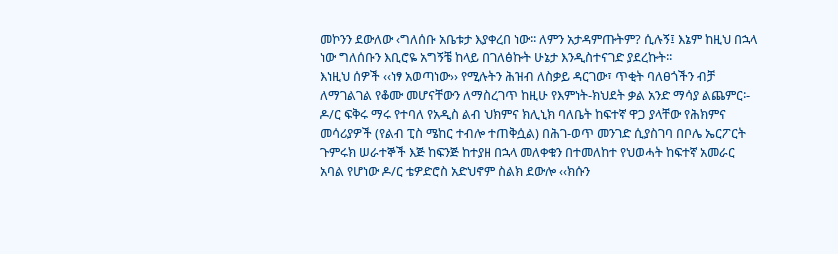መኮንን ደውለው ‹ግለሰቡ አቤቱታ እያቀረበ ነው፡፡ ለምን አታዳምጡትም? ሲሉኝ፤ እኔም ከዚህ በኋላ ነው ግለሰቡን እቢሮዬ አግኝቼ ከላይ በገለፅኩት ሁኔታ እንዲስተናገድ ያደረኩት፡፡
እነዚህ ሰዎች ‹‹ነፃ አወጣነው›› የሚሉትን ሕዝብ ለስቃይ ዳርገው፣ ጥቂት ባለፀጎችን ብቻ ለማገልገል የቆሙ መሆናቸውን ለማስረገጥ ከዚሁ የእምነት-ክህደት ቃል አንድ ማሳያ ልጨምር፡- ዶ/ር ፍቅሩ ማሩ የተባለ የአዲስ ልብ ህክምና ክሊኒክ ባለቤት ከፍተኛ ዋጋ ያላቸው የሕክምና መሳሪያዎች (የልብ ፒስ ሜከር ተብሎ ተጠቅሷል) በሕገ-ወጥ መንገድ ሲያስገባ በቦሌ ኤርፖርት ጉምሩክ ሠራተኞች እጅ ከፍንጅ ከተያዘ በኋላ መለቀቁን በተመለከተ የህወሓት ከፍተኛ አመራር አባል የሆነው ዶ/ር ቴዎድሮስ አድህኖም ስልክ ደውሎ ‹‹ክሱን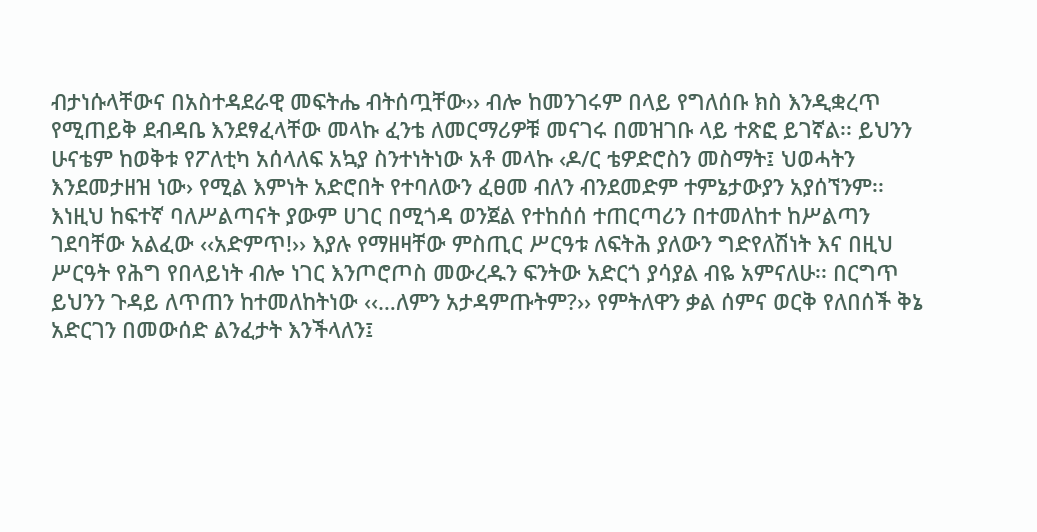ብታነሱላቸውና በአስተዳደራዊ መፍትሔ ብትሰጧቸው›› ብሎ ከመንገሩም በላይ የግለሰቡ ክስ እንዲቋረጥ የሚጠይቅ ደብዳቤ እንደፃፈላቸው መላኩ ፈንቴ ለመርማሪዎቹ መናገሩ በመዝገቡ ላይ ተጽፎ ይገኛል፡፡ ይህንን ሁናቴም ከወቅቱ የፖለቲካ አሰላለፍ አኳያ ስንተነትነው አቶ መላኩ ‹ዶ/ር ቴዎድሮስን መስማት፤ ህወሓትን እንደመታዘዝ ነው› የሚል እምነት አድሮበት የተባለውን ፈፀመ ብለን ብንደመድም ተምኔታውያን አያሰኘንም፡፡
እነዚህ ከፍተኛ ባለሥልጣናት ያውም ሀገር በሚጎዳ ወንጀል የተከሰሰ ተጠርጣሪን በተመለከተ ከሥልጣን ገደባቸው አልፈው ‹‹አድምጥ!›› እያሉ የማዘዛቸው ምስጢር ሥርዓቱ ለፍትሕ ያለውን ግድየለሽነት እና በዚህ ሥርዓት የሕግ የበላይነት ብሎ ነገር እንጦሮጦስ መውረዱን ፍንትው አድርጎ ያሳያል ብዬ አምናለሁ፡፡ በርግጥ ይህንን ጉዳይ ለጥጠን ከተመለከትነው ‹‹…ለምን አታዳምጡትም?›› የምትለዋን ቃል ሰምና ወርቅ የለበሰች ቅኔ አድርገን በመውሰድ ልንፈታት እንችላለን፤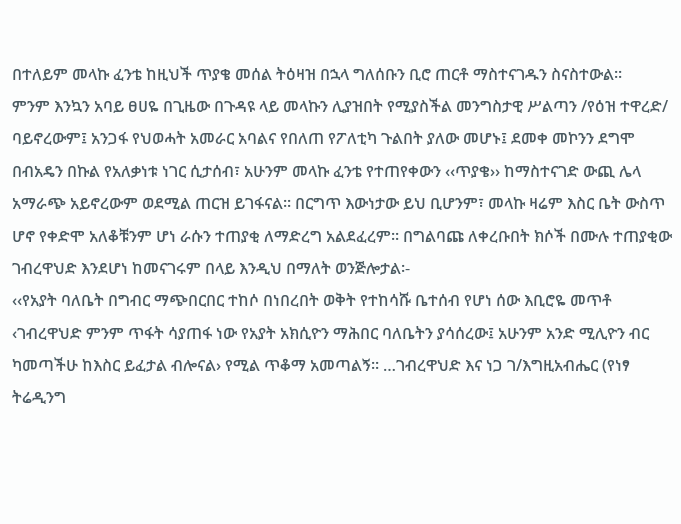በተለይም መላኩ ፈንቴ ከዚህች ጥያቄ መሰል ትዕዛዝ በኋላ ግለሰቡን ቢሮ ጠርቶ ማስተናገዱን ስናስተውል፡፡
ምንም እንኳን አባይ ፀሀዬ በጊዜው በጉዳዩ ላይ መላኩን ሊያዝበት የሚያስችል መንግስታዊ ሥልጣን /የዕዝ ተዋረድ/ ባይኖረውም፤ አንጋፋ የህወሓት አመራር አባልና የበለጠ የፖለቲካ ጉልበት ያለው መሆኑ፤ ደመቀ መኮንን ደግሞ በብአዴን በኩል የአለቃነቱ ነገር ሲታሰብ፣ አሁንም መላኩ ፈንቴ የተጠየቀውን ‹‹ጥያቄ›› ከማስተናገድ ውጪ ሌላ አማራጭ አይኖረውም ወደሚል ጠርዝ ይገፋናል፡፡ በርግጥ እውነታው ይህ ቢሆንም፣ መላኩ ዛሬም እስር ቤት ውስጥ ሆኖ የቀድሞ አለቆቹንም ሆነ ራሱን ተጠያቂ ለማድረግ አልደፈረም፡፡ በግልባጩ ለቀረቡበት ክሶች በሙሉ ተጠያቂው ገብረዋህድ እንደሆነ ከመናገሩም በላይ እንዲህ በማለት ወንጅሎታል፡-
‹‹የአያት ባለቤት በግብር ማጭበርበር ተከሶ በነበረበት ወቅት የተከሳሹ ቤተሰብ የሆነ ሰው እቢሮዬ መጥቶ ‹ገብረዋህድ ምንም ጥፋት ሳያጠፋ ነው የአያት አክሲዮን ማሕበር ባለቤትን ያሳሰረው፤ አሁንም አንድ ሚሊዮን ብር ካመጣችሁ ከእስር ይፈታል ብሎናል› የሚል ጥቆማ አመጣልኝ፡፡ …ገብረዋህድ እና ነጋ ገ/እግዚአብሔር (የነፃ ትሬዲንግ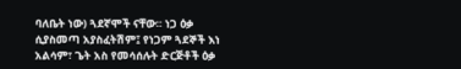ባለቤት ነው) ጓደኛሞች ናቸው፡፡ ነጋ ዕቃ ሲያስመጣ አያስፈትሽም፤ የነጋም ጓደኞች እነ አልሳም፣ ጌት አስ የመሳሰሉት ድርጅቶች ዕቃ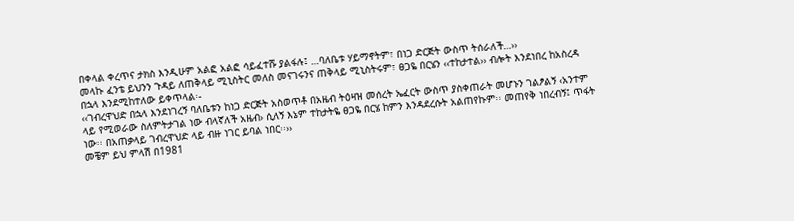በቀላል ቀረጥና ታክስ እንዲሁም አልፎ አልፎ ሳይፈተሹ ያልፋሉ፤ …ባለቤቱ ሃይማኖትም፣ በነጋ ድርጅት ውስጥ ትሰራለች…››
መላኩ ፈንቴ ይህንን ጉዳይ ለጠቅላይ ሚኒስትር መለስ መናገሩንና ጠቅላይ ሚኒስትሩም፣ ፀጋዬ በርሄን ‹‹ተከታተል›› ብሎት እንደነበረ ከአስረዳ በኋላ እንደሚከተለው ይቀጥላል፡-
‹‹ገብረዋህድ በኋላ እንደነገረኝ ባለቤቱን ከነጋ ድርጅት አስወጥቶ በአዜብ ትዕዛዝ መሰረት ኤፈርት ውስጥ ያስቀጠራት መሆኑን ገልፆልኝ ‹አንተም ላይ የሚወራው ስለምትታገል ነው ብላኛለች አዜብ› ሲለኝ እኔም ተከታትዬ ፀጋዬ በርሄ ከምን እንዳደረሱት አልጠየኩም፡፡ መጠየቅ ነበረብኝ፤ ጥፋት ነው፡፡ በአጠቃላይ ገብረዋህድ ላይ ብዙ ነገር ይባል ነበር፡፡››
መቼም ይህ ምላሽ በ1981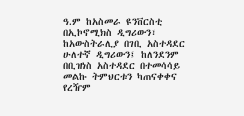ዓ.ም ከአስመራ ዩንቨርስቲ በኢኮኖሚክስ ዲግሪውን፣ ከአውስትራሊያ በገቢ አስተዳደር ሁለተኛ ዲግሪውን፤ ከለንደንም በቢዝነስ አስተዳደር በተመሳሳይ መልኩ ትምህርቱን ካጠናቀቀና የረዥም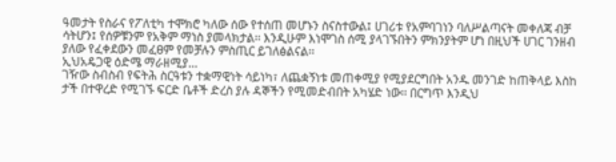ዓመታት የስራና የፖለቲካ ተሞክሮ ካለው ሰው የተሰጠ መሆኑን ስናስተውል፤ ሀገሪቱ የአምባገነን ባለሥልጣናት መቀለጃ ብቻ ሳትሆን፤ የሰዎቹንም የአቅም ማነስ ያመላክታል፡፡ እንዲሁም እነሞገስ ሰሚ ያላገኙበትን ምክንያትም ሆነ በዚህች ሀገር ገንዘብ ያለው የፈቀደውን መፈፀም የመቻሉን ምስጢር ይገለፅልናል፡፡
ኢህአዴጋዊ ዕድሜ ማራዘሚያ…
ገዥው ስብስብ የፍትሕ ስርዓቱን ተቋማዊነት ሳይነካ፣ ለጨቋኝነቱ መጠቀሚያ የሚያደርግበት አንዱ መንገድ ከጠቅላይ እስከ ታች በተዋረድ የሚገኙ ፍርድ ቤቶች ድረስ ያሉ ዳኞችን የሚመድብበት አካሄድ ነው፡፡ በርግጥ እንዲህ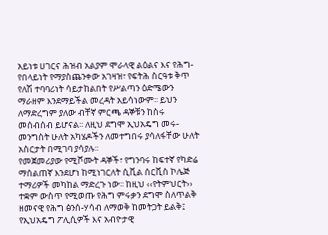አይነቱ ሀገርና ሕዝብ አልያም ሞራላዊ ልዕልና እና የሕግ-የበላይነት የማያስጨንቀው አገዛዝ፣ የፍትሕ ስርዓቱ ቅጥ የለሽ ተባባሪነት ሳይታከልበት የሥልጣን ዕድሜውን ማራዘም እንደማይችል መረዳት አይሳነውም፡፡ ይህን ለማድረግም ያለው ብቸኛ ምርጫ ዳኞቹን ከስሩ መሰብሰብ ይሆናል፡፡ ለዚህ ደግሞ ኢህአዴግ መሩ-መንግስት ሁለት አካሄዶችን ለመተግበሩ ያሳለፋቸው ሁለት አስርታት በሚገባ ያሳያሉ፡፡
የመጀመሪያው የሚሾሙት ዳኞች፣ የግንባሩ ከፍተኛ የካድሬ ማሰልጠኛ እንደሆነ ከሚነገርለት ሲቪል ሰርቪስ ኮሌጅ ተማሪዎች መካከል ማድረጉ ነው፡፡ ከዚህ ‹‹የትምህርት›› ተቋም ውስጥ የሚወጡ የሕግ ምሩቃን ደግሞ ስለጥልቅ ዘመናዊ የሕግ ፅንሰ-ሃሳብ ለማወቅ ከመትጋት ይልቅ፤ የኢህአዴግ ፖሊሲዎች እና አብዮታዊ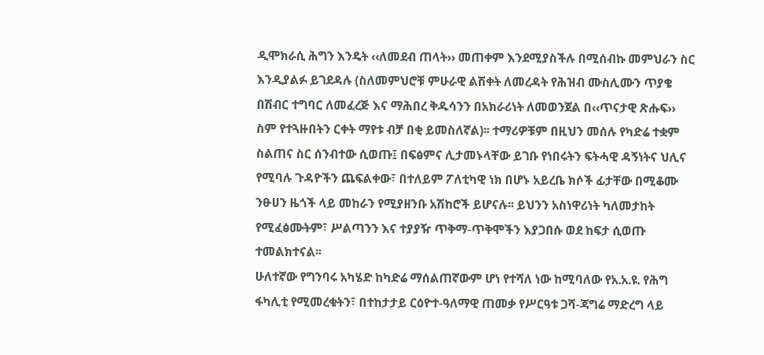ዲሞክራሲ ሕግን እንዴት ‹‹ለመደብ ጠላት›› መጠቀም እንደሚያስችሉ በሚሰብኩ መምህራን ስር እንዲያልፉ ይገደዳሉ (ስለመምህሮቹ ምሁራዊ ልሽቀት ለመረዳት የሕዝብ ሙስሊሙን ጥያቄ በሽብር ተግባር ለመፈረጅ እና ማሕበረ ቅዱሳንን በአክራሪነት ለመወንጀል በ‹‹ጥናታዊ ጽሑፍ›› ስም የተጓዙበትን ርቀት ማየቱ ብቻ በቂ ይመስለኛል)፡፡ ተማሪዎቹም በዚህን መሰሉ የካድሬ ተቋም ስልጠና ስር ሰንብተው ሲወጡ፤ በፍፅምና ሊታመኑላቸው ይገቡ የነበሩትን ፍትሓዊ ዳኝነትና ህሊና የሚባሉ ጉዳዮችን ጨፍልቀው፣ በተለይም ፖለቲካዊ ነክ በሆኑ አይረቤ ክሶች ፊታቸው በሚቆሙ ንፁሀን ዜጎች ላይ መከራን የሚያዘንቡ አሽከሮች ይሆናሉ፡፡ ይህንን አስነዋሪነት ካለመታከት የሚፈፅሙትም፣ ሥልጣንን እና ተያያዥ ጥቅማ-ጥቅሞችን እያጋበሱ ወደ ከፍታ ሲወጡ ተመልክተናል፡፡
ሁለተኛው የግንባሩ አካሄድ ከካድሬ ማሰልጠኛውም ሆነ የተሻለ ነው ከሚባለው የአ.አ.ዩ. የሕግ ፋካሊቲ የሚመረቁትን፣ በተከታታይ ርዕዮተ-ዓለማዊ ጠመቃ የሥርዓቱ ጋሻ-ጃግሬ ማድረግ ላይ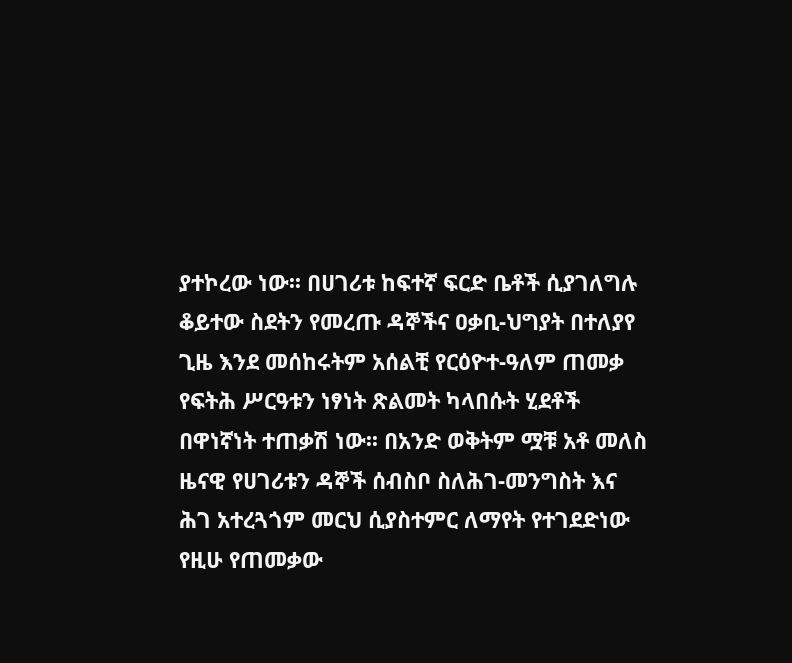ያተኮረው ነው፡፡ በሀገሪቱ ከፍተኛ ፍርድ ቤቶች ሲያገለግሉ ቆይተው ስደትን የመረጡ ዳኞችና ዐቃቢ-ህግያት በተለያየ ጊዜ እንደ መሰከሩትም አሰልቺ የርዕዮተ-ዓለም ጠመቃ የፍትሕ ሥርዓቱን ነፃነት ጽልመት ካላበሱት ሂደቶች በዋነኛነት ተጠቃሽ ነው፡፡ በአንድ ወቅትም ሟቹ አቶ መለስ ዜናዊ የሀገሪቱን ዳኞች ሰብስቦ ስለሕገ-መንግስት እና ሕገ አተረጓጎም መርህ ሲያስተምር ለማየት የተገደድነው የዚሁ የጠመቃው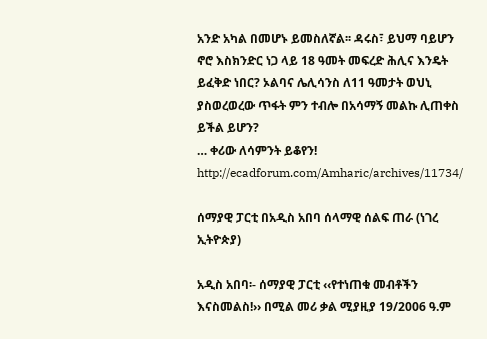አንድ አካል በመሆኑ ይመስለኛል፡፡ ዳሩስ፣ ይህማ ባይሆን ኖሮ እስክንድር ነጋ ላይ 18 ዓመት መፍረድ ሕሊና እንዴት ይፈቅድ ነበር? ኦልባና ሌሊሳንስ ለ11 ዓመታት ወህኒ ያስወረወረው ጥፋት ምን ተብሎ በአሳማኝ መልኩ ሊጠቀስ ይችል ይሆን?
… ቀሪው ለሳምንት ይቆየን!
http://ecadforum.com/Amharic/archives/11734/

ሰማያዊ ፓርቲ በአዲስ አበባ ሰላማዊ ሰልፍ ጠራ (ነገረ ኢትዮጵያ)

አዲስ አበባ፡- ሰማያዊ ፓርቲ ‹‹የተነጠቁ መብቶችን እናስመልስ!›› በሚል መሪ ቃል ሚያዚያ 19/2006 ዓ.ም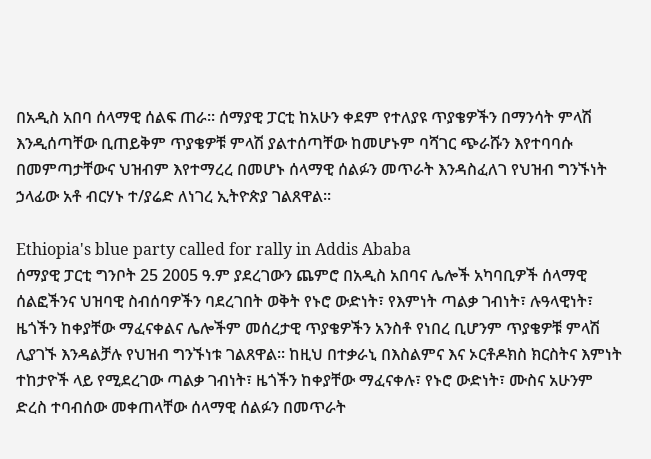በአዲስ አበባ ሰላማዊ ሰልፍ ጠራ፡፡ ሰማያዊ ፓርቲ ከአሁን ቀደም የተለያዩ ጥያቄዎችን በማንሳት ምላሽ እንዲሰጣቸው ቢጠይቅም ጥያቄዎቹ ምላሽ ያልተሰጣቸው ከመሆኑም ባሻገር ጭራሹን እየተባባሱ በመምጣታቸውና ህዝብም እየተማረረ በመሆኑ ሰላማዊ ሰልፉን መጥራት እንዳስፈለገ የህዝብ ግንኙነት ኃላፊው አቶ ብርሃኑ ተ/ያሬድ ለነገረ ኢትዮጵያ ገልጸዋል፡፡

Ethiopia's blue party called for rally in Addis Ababa
ሰማያዊ ፓርቲ ግንቦት 25 2005 ዓ.ም ያደረገውን ጨምሮ በአዲስ አበባና ሌሎች አካባቢዎች ሰላማዊ ሰልፎችንና ህዝባዊ ስብሰባዎችን ባደረገበት ወቅት የኑሮ ውድነት፣ የእምነት ጣልቃ ገብነት፣ ሉዓላዊነት፣ ዜጎችን ከቀያቸው ማፈናቀልና ሌሎችም መሰረታዊ ጥያቄዎችን አንስቶ የነበረ ቢሆንም ጥያቄዎቹ ምላሽ ሊያገኙ እንዳልቻሉ የህዝብ ግንኙነቱ ገልጸዋል፡፡ ከዚህ በተቃራኒ በእስልምና እና ኦርቶዶክስ ክርስትና እምነት ተከታዮች ላይ የሚደረገው ጣልቃ ገብነት፣ ዜጎችን ከቀያቸው ማፈናቀሉ፣ የኑሮ ውድነት፣ ሙስና አሁንም ድረስ ተባብሰው መቀጠላቸው ሰላማዊ ሰልፉን በመጥራት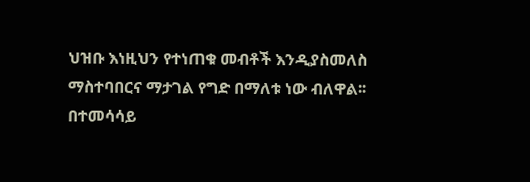ህዝቡ እነዚህን የተነጠቁ መብቶች እንዲያስመለስ ማስተባበርና ማታገል የግድ በማለቱ ነው ብለዋል፡፡
በተመሳሳይ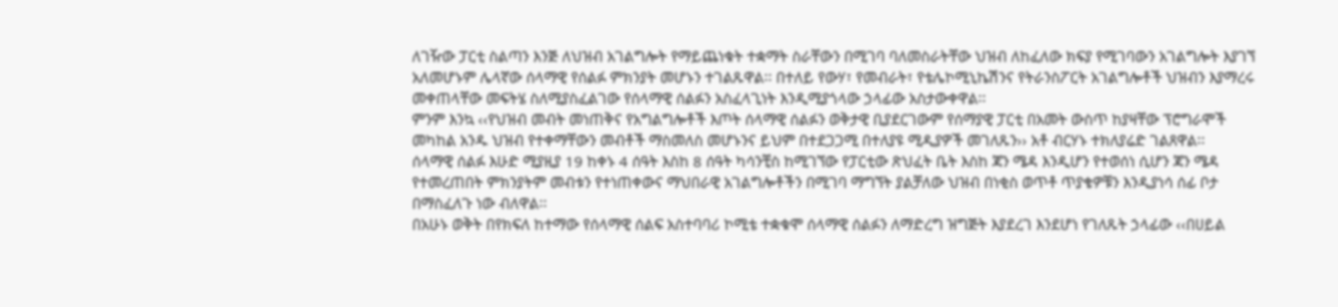ለገዥው ፓርቲ ስልጣን እንጅ ለህዝብ አገልግሎት የማይጨነቁት ተቋማት ስራቸውን በሚገባ ባለመስራትቸው ህዝብ ለከፈለው ክፍያ የሚገባውን አገልግሎት እያገኘ አለመሆኑም ሌላኛው ሰላማዊ የሰልፉ ምክንያት መሆኑን ተገልጹዋል፡፡ በተለይ የውሃ፣ የመብራት፣ የቴሌኮሚኒኬሽንና የትራንስፖርት አገልግሎቶች ህዝብን እያማረሩ መቀጠላቸው መፍትሄ ስለሚያስፈልገው የሰላማዊ ሰልፉን አስፈላጊነት እንዲሚያጎላው ኃላፊው አስታውቀዋል፡፡
ምንም እንኳ ‹‹የህዝብ መብት መነጠቅና የአግልግሎቶች እጦት ሰላማዊ ሰልፉን ወቅታዊ ቢያደርገውም የሰማያዊ ፓርቲ በአመት ውስጥ ከያዛቸው ፕሮግራሞች መካከል አንዱ ህዝብ የተቀማቸውን መብቶች ማስመለስ መሆኑንና ይህም በተደጋጋሚ በተለያዩ ሚዲያዎች መገለጹን›› አቶ ብርሃኑ ተክለያሬድ ገልጸዋል፡፡
ሰላማዊ ሰልፉ እሁድ ሚያዚያ 19 ከቀኑ 4 ሰዓት እስከ 8 ሰዓት ካሳንቺስ ከሚገኘው የፓርቲው ጽህፈት ቤት እስከ ጃን ሜዳ እንዲሆን የተወሰነ ሲሆን ጃን ሜዳ የተመረጠበት ምክንያትም መብቱን የተነጠቀውና ማህበራዊ አገልግሎቶችን በሚገባ ማግኘት ያልቻለው ህዝብ በነቂስ ወጥቶ ጥያቄዎቹን እንዲያነሳ ሰፊ ቦታ በማስፈለጉ ነው ብለዋል፡፡
በአሁኑ ወቅት በየክፍለ ከተማው የሰላማዊ ሰልፍ አስተባባሪ ኮሚቴ ተቋቁሞ ሰላማዊ ሰልፉን ለማድረግ ዝግጅት እያደረገ እንደሆነ የገለጹት ኃላፊው ‹‹በሀይል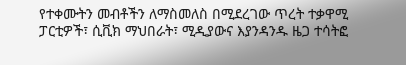የተቀሙትን መብቶችን ለማስመለስ በሚደረገው ጥረት ተቃዋሚ ፓርቲዎች፣ ሲቪክ ማህበራት፣ ሚዲያውና እያንዳንዱ ዜጋ ተሳትፎ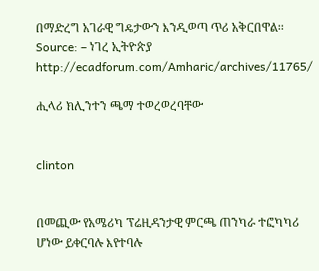በማድረግ አገራዊ ግዴታውን እንዲወጣ ጥሪ አቅርበዋል፡፡
Source: – ነገረ ኢትዮጵያ
http://ecadforum.com/Amharic/archives/11765/

ሒላሪ ክሊንተን ጫማ ተወረወረባቸው


clinton


በመጪው የአሜሪካ ፕሬዚዳንታዊ ምርጫ ጠንካራ ተፎካካሪ ሆነው ይቀርባሉ እየተባሉ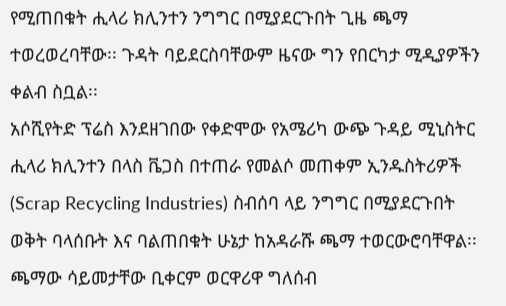የሚጠበቁት ሒላሪ ክሊንተን ንግግር በሚያደርጉበት ጊዜ ጫማ ተወረወረባቸው፡፡ ጉዳት ባይደርስባቸውም ዜናው ግን የበርካታ ሚዲያዎችን ቀልብ ስቧል፡፡
አሶሺየትድ ፕሬስ እንደዘገበው የቀድሞው የአሜሪካ ውጭ ጉዳይ ሚኒስትር ሒላሪ ክሊንተን በላስ ቬጋስ በተጠራ የመልሶ መጠቀም ኢንዱስትሪዎች (Scrap Recycling Industries) ስብሰባ ላይ ንግግር በሚያደርጉበት ወቅት ባላሰቡት እና ባልጠበቁት ሁኔታ ከአዳራሹ ጫማ ተወርውሮባቸዋል፡፡
ጫማው ሳይመታቸው ቢቀርም ወርዋሪዋ ግለሰብ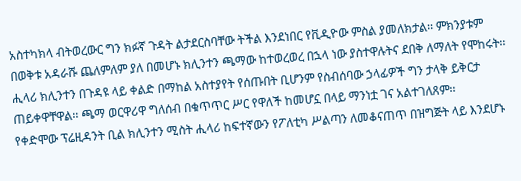አስተካክላ ብትወረውር ግን ክፉኛ ጉዳት ልታደርስባቸው ትችል እንደነበር የቪዲዮው ምስል ያመለክታል፡፡ ምክንያቱም በወቅቱ አዳራሹ ጨለምለም ያለ በመሆኑ ክሊንተን ጫማው ከተወረወረ በኋላ ነው ያስተዋሉትና ደበቅ ለማለት የሞከሩት፡፡
ሒላሪ ክሊንተን በጉዳዩ ላይ ቀልድ በማከል አስተያየት የሰጡበት ቢሆንም የስብሰባው ኃላፊዎች ግን ታላቅ ይቅርታ ጠይቀዋቸዋል፡፡ ጫማ ወርዋሪዋ ግለሰብ በቁጥጥር ሥር የዋለች ከመሆኗ በላይ ማንነቷ ገና አልተገለጸም፡፡
የቀድሞው ፕሬዚዳንት ቢል ክሊንተን ሚስት ሒላሪ ከፍተኛውን የፖለቲካ ሥልጣን ለመቆናጠጥ በዝግጅት ላይ እንደሆኑ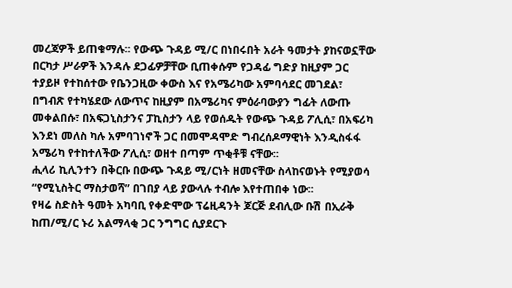መረጃዎች ይጠቁማሉ፡፡ የውጭ ጉዳይ ሚ/ር በነበሩበት አራት ዓመታት ያከናወኗቸው በርካታ ሥራዎች እንዳሉ ደጋፊዎቻቸው ቢጠቀሱም የጋዳፊ ግድያ ከዚያም ጋር ተያይዞ የተከሰተው የቤንጋዚው ቀውስ እና የአሜሪካው አምባሳደር መገደል፣ በግብጽ የተካሄደው ለውጥና ከዚያም በአሜሪካና ምዕራባውያን ግፊት ለውጡ መቀልበሱ፣ በአፍጋኒስታንና ፓኪስታን ላይ የወሰዱት የውጭ ጉዳይ ፖሊሲ፣ በአፍሪካ እንደነ መለስ ካሉ አምባገነኖች ጋር በመሞዳሞድ ግብረሰዶማዊነት እንዲስፋፋ አሜሪካ የተከተለችው ፖሊሲ፣ ወዘተ በጣም ጥቂቶቹ ናቸው፡፡
ሒላሪ ኪሊንተን በቅርቡ በውጭ ጉዳይ ሚ/ርነት ዘመናቸው ስላከናወኑት የሚያወሳ “የሚኒስትር ማስታወሻ” በገበያ ላይ ያውላሉ ተብሎ እየተጠበቀ ነው፡፡
የዛሬ ስድስት ዓመት አካባቢ የቀድሞው ፕሬዚዳንት ጆርጅ ደብሊው ቡሽ በኢራቅ ከጠ/ሚ/ር ኑሪ አልማላቂ ጋር ንግግር ሲያደርጉ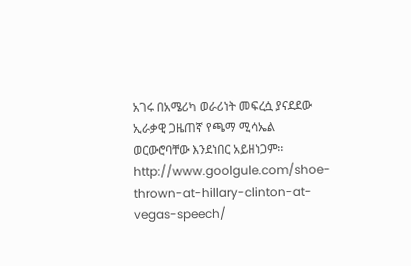አገሩ በአሜሪካ ወራሪነት መፍረሷ ያናደደው ኢራቃዊ ጋዜጠኛ የጫማ ሚሳኤል ወርውሮባቸው እንደነበር አይዘነጋም፡፡
http://www.goolgule.com/shoe-thrown-at-hillary-clinton-at-vegas-speech/